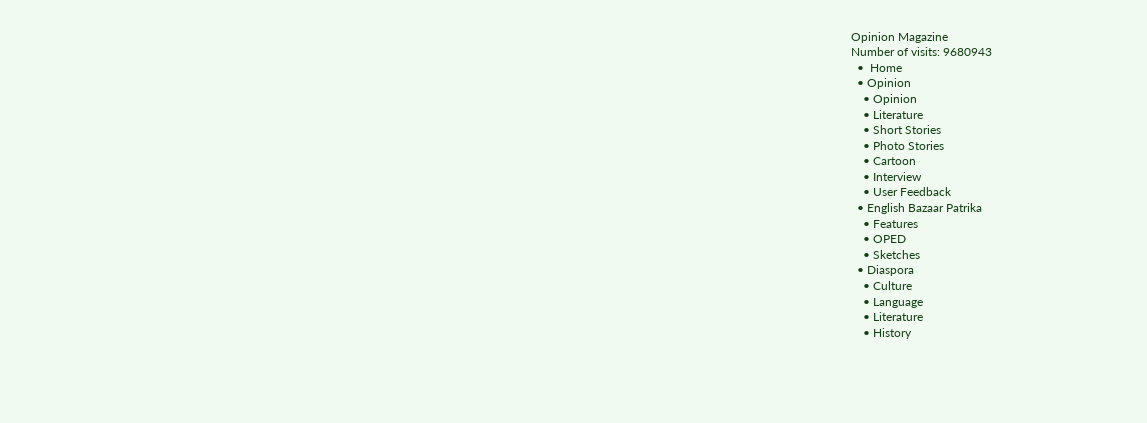Opinion Magazine
Number of visits: 9680943
  •  Home
  • Opinion
    • Opinion
    • Literature
    • Short Stories
    • Photo Stories
    • Cartoon
    • Interview
    • User Feedback
  • English Bazaar Patrika
    • Features
    • OPED
    • Sketches
  • Diaspora
    • Culture
    • Language
    • Literature
    • History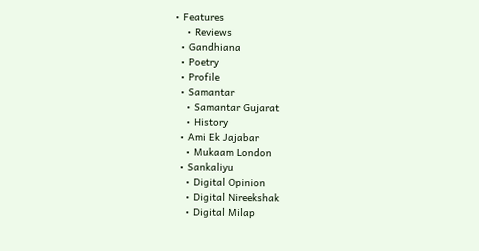• Features
    • Reviews
  • Gandhiana
  • Poetry
  • Profile
  • Samantar
    • Samantar Gujarat
    • History
  • Ami Ek Jajabar
    • Mukaam London
  • Sankaliyu
    • Digital Opinion
    • Digital Nireekshak
    • Digital Milap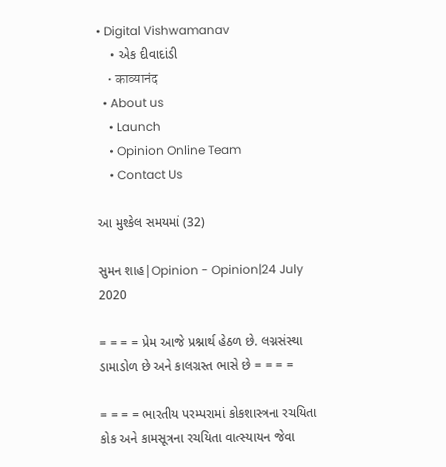• Digital Vishwamanav
    • એક દીવાદાંડી
    • काव्यानंद
  • About us
    • Launch
    • Opinion Online Team
    • Contact Us

આ મુશ્કેલ સમયમાં (32)

સુમન શાહ|Opinion - Opinion|24 July 2020

= = = = પ્રેમ આજે પ્રશ્નાર્થ હેઠળ છે. લગ્નસંસ્થા ડામાડોળ છે અને કાલગ્રસ્ત ભાસે છે = = = =

= = = = ભારતીય પરમ્પરામાં કોકશાસ્ત્રના રચયિતા કોક અને કામસૂત્રના રચયિતા વાત્સ્યાયન જેવા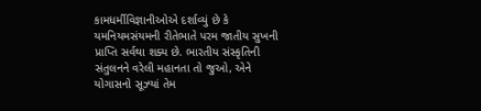કામધર્મીવિજ્ઞાનીઓએ દર્શાવ્યું છે કે યમનિયમસંયમની રીતેભાતે પરમ જાતીય સુખની પ્રાપ્તિ સર્વથા શક્ય છે. ભારતીય સંસ્કૃતિની સંતુલનને વરેલી મહાનતા તો જુઓ, એને યોગાસનો સૂઝ્યાં તેમ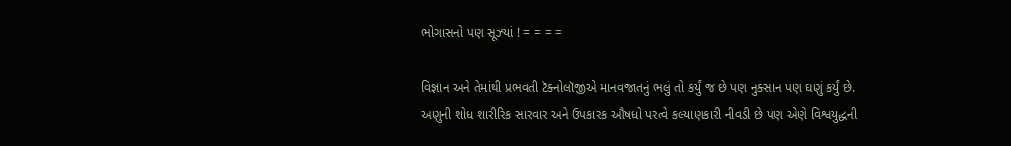ભોગાસનો પણ સૂઝ્યાં ! = = = =

વિજ્ઞાન અને તેમાંથી પ્રભવતી ટૅક્નોલૉજીએ માનવજાતનું ભલું તો કર્યું જ છે પણ નુક્સાન પણ ઘણું કર્યું છે. અણુની શોધ શારીરિક સારવાર અને ઉપકારક ઔષધો પરત્વે કલ્યાણકારી નીવડી છે પણ એણે વિશ્વયુદ્ધની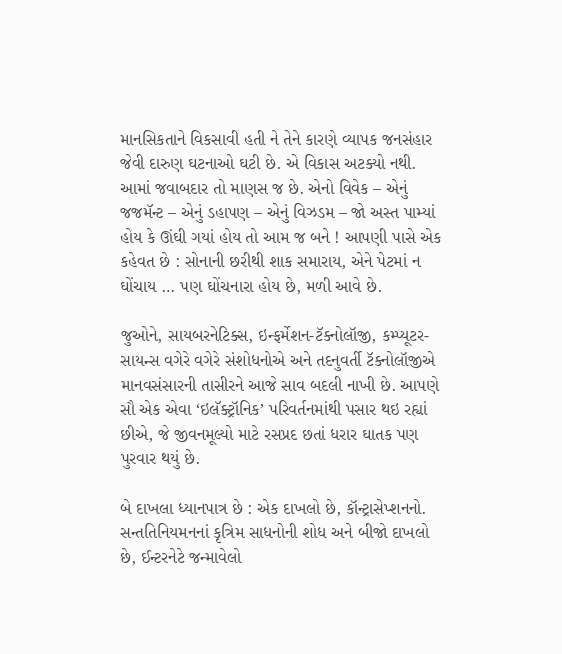માનસિકતાને વિકસાવી હતી ને તેને કારણે વ્યાપક જનસંહાર જેવી દારુણ ઘટનાઓ ઘટી છે. એ વિકાસ અટક્યો નથી. આમાં જવાબદાર તો માણસ જ છે. એનો વિવેક – એનું જજમૅન્ટ – એનું ડહાપણ – એનું વિઝડમ – જો અસ્ત પામ્યાં હોય કે ઊંઘી ગયાં હોય તો આમ જ બને ! આપણી પાસે એક કહેવત છે : સોનાની છરીથી શાક સમારાય, એને પેટમાં ન ઘોંચાય … પણ ઘોંચનારા હોય છે, મળી આવે છે.

જુઓને, સાયબરનેટિક્સ, ઇન્ફર્મેશન-ટૅક્નોલૉજી, કમ્પ્યૂટર-સાયન્સ વગેરે વગેરે સંશોધનોએ અને તદનુવર્તી ટૅક્નોલૉજીએ માનવસંસારની તાસીરને આજે સાવ બદલી નાખી છે. આપણે સૌ એક એવા ‘ઇલૅક્ટ્રૉનિક’ પરિવર્તનમાંથી પસાર થઇ રહ્યાં છીએ, જે જીવનમૂલ્યો માટે રસપ્રદ છતાં ધરાર ઘાતક પણ પુરવાર થયું છે.

બે દાખલા ધ્યાનપાત્ર છે : એક દાખલો છે, કૉન્ટ્રાસેપ્શનનો. સન્તતિનિયમનનાં કૃત્રિમ સાધનોની શોધ અને બીજો દાખલો છે, ઈન્ટરનેટે જન્માવેલો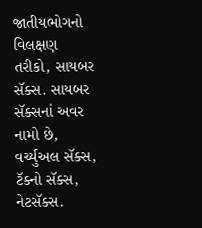જાતીયભોગનો વિલક્ષણ તરીકો, સાયબર સૅક્સ. સાયબર સૅક્સનાં અવર નામો છે, વર્ચ્યુઅલ સૅક્સ, ટૅક્નો સૅક્સ, નેટસૅક્સ.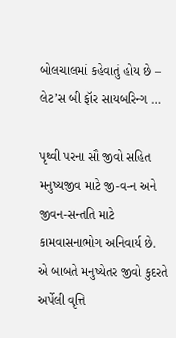બોલચાલમાં કહેવાતું હોય છે – લેટ’સ બી ફૉર સાયબરિન્ગ …

પૃથ્વી પરના સૌ જીવો સહિત મનુષ્યજીવ માટે જી-વ-ન અને જીવન-સન્તતિ માટે કામવાસનાભોગ અનિવાર્ય છે. એ બાબતે મનુષ્યેતર જીવો કુદરતે અર્પેલી વૃત્તિ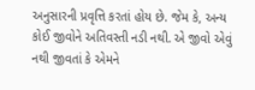અનુસારની પ્રવૃત્તિ કરતાં હોય છે. જેમ કે, અન્ય કોઈ જીવોને અતિવસ્તી નડી નથી. એ જીવો એવું નથી જીવતાં કે એમને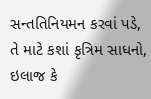સન્તતિનિયમન કરવાં પડે, તે માટે કશાં કૃત્રિમ સાધનો, ઇલાજ કે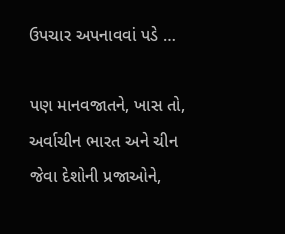ઉપચાર અપનાવવાં પડે …

પણ માનવજાતને, ખાસ તો, અર્વાચીન ભારત અને ચીન જેવા દેશોની પ્રજાઓને,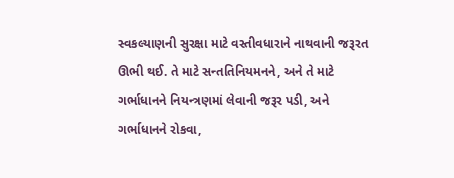સ્વકલ્યાણની સુરક્ષા માટે વસ્તીવધારાને નાથવાની જરૂરત ઊભી થઈ. તે માટે સન્તતિનિયમનને, અને તે માટે ગર્ભાધાનને નિયન્ત્રણમાં લેવાની જરૂર પડી, અને ગર્ભાધાનને રોકવા,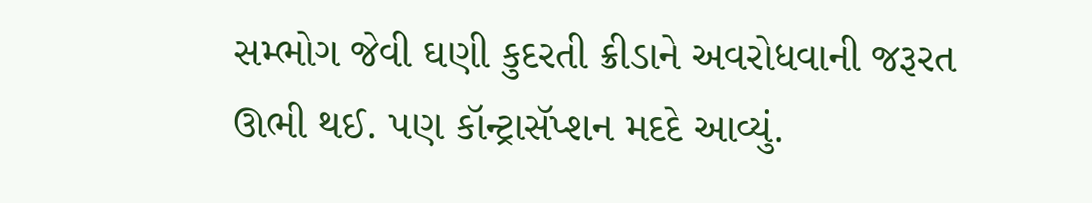સમ્ભોગ જેવી ઘણી કુદરતી ક્રીડાને અવરોધવાની જરૂરત ઊભી થઈ. પણ કૉન્ટ્રાસૅપ્શન મદદે આવ્યું.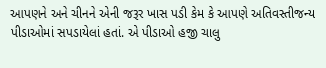આપણને અને ચીનને એની જરૂર ખાસ પડી કેમ કે આપણે અતિવસ્તીજન્ય પીડાઓમાં સપડાયેલાં હતાં. એ પીડાઓ હજી ચાલુ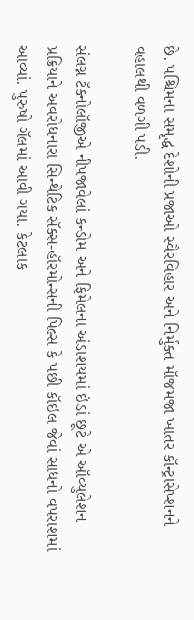છે. પશ્ચિમના સમૃદ્ધ દેશોની પ્રજાઓ સ્વૈરવિહાર અને નિર્મુક્ત મૉજમજા ખાતર કૉન્ટ્રાસેપ્શનને વહાલથી વળગી પડી.

સંલગ્ન ટૅક્નોલૉજીએ નીપજાવેલાં કન્ડોમ અને ફિમેલના અંડાશયમાં ઇંડાં છૂટે એ ઑવ્યુલેશન પ્રક્રિયાને અવરોધનારા સિન્થેટિક સૅક્સ-હૉરમોન્સની પિલ્સ કે પછી કૉઇલ જેવાં સાધનો વપરાશમાં આવ્યાં. પુરુષો ગૅલમાં આવી ગયા. કેટલાક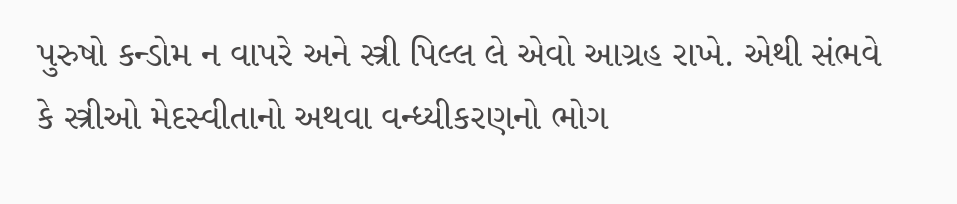પુરુષો કન્ડોમ ન વાપરે અને સ્ત્રી પિલ્લ લે એવો આગ્રહ રાખે. એથી સંભવે કે સ્ત્રીઓ મેદસ્વીતાનો અથવા વન્ધ્યીકરણનો ભોગ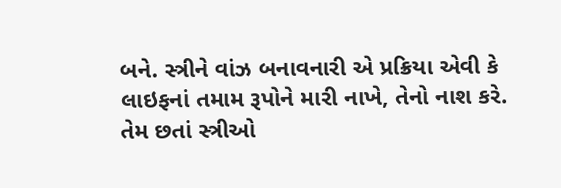બને. સ્ત્રીને વાંઝ બનાવનારી એ પ્રક્રિયા એવી કે લાઇફનાં તમામ રૂપોને મારી નાખે, તેનો નાશ કરે. તેમ છતાં સ્ત્રીઓ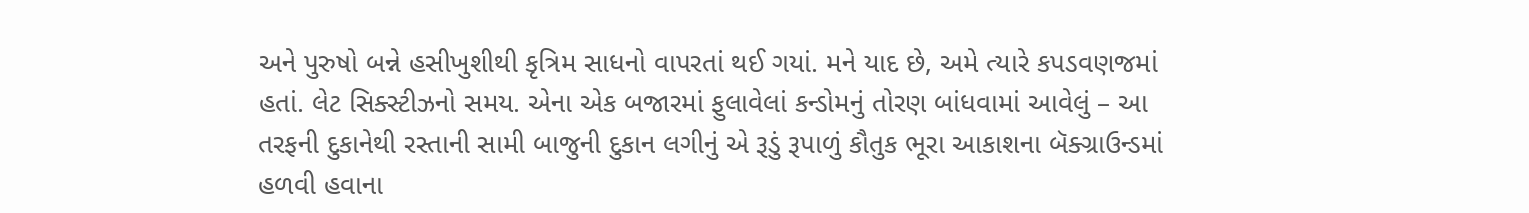અને પુરુષો બન્ને હસીખુશીથી કૃત્રિમ સાધનો વાપરતાં થઈ ગયાં. મને યાદ છે, અમે ત્યારે કપડવણજમાં હતાં. લેટ સિક્સ્ટીઝનો સમય. એના એક બજારમાં ફુલાવેલાં કન્ડોમનું તોરણ બાંધવામાં આવેલું – આ તરફની દુકાનેથી રસ્તાની સામી બાજુની દુકાન લગીનું એ રૂડું રૂપાળું કૌતુક ભૂરા આકાશના બૅક્ગ્રાઉન્ડમાં હળવી હવાના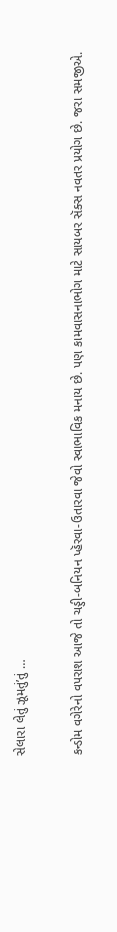સેલારા લેતું ઝૂમતું’તું …

કન્ડોમ વગેરેનો વપરાશ આજે તો ચડ્ડી-બનિયન પ્હૅરવા-ઉતારવા જેવો સ્વાભાવિક મનાય છે. પણ કામવાસનાભોગ માટે સાયબર સૅક્સ નવતર પ્રયોગ છે. જરા સમજીએ.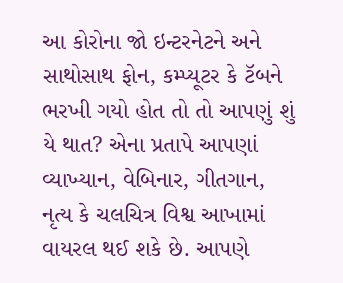આ કોરોના જો ઇન્ટરનેટને અને સાથોસાથ ફોન, કમ્પ્યૂટર કે ટૅબને ભરખી ગયો હોત તો તો આપણું શું યે થાત? એના પ્રતાપે આપણાં વ્યાખ્યાન, વેબિનાર, ગીતગાન, નૃત્ય કે ચલચિત્ર વિશ્વ આખામાં વાયરલ થઈ શકે છે. આપણે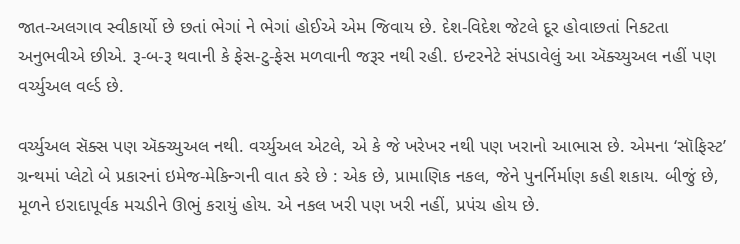જાત-અલગાવ સ્વીકાર્યો છે છતાં ભેગાં ને ભેગાં હોઈએ એમ જિવાય છે. દેશ-વિદેશ જેટલે દૂર હોવાછતાં નિકટતા અનુભવીએ છીએ. રૂ-બ-રૂ થવાની કે ફેસ-ટુ-ફેસ મળવાની જરૂર નથી રહી. ઇન્ટરનેટે સંપડાવેલું આ ઍક્ચ્યુઅલ નહીં પણ વર્ચ્યુઅલ વર્લ્ડ છે.

વર્ચ્યુઅલ સૅક્સ પણ ઍક્ચ્યુઅલ નથી. વર્ચ્યુઅલ એટલે, એ કે જે ખરેખર નથી પણ ખરાનો આભાસ છે. એમના ‘સૉફિસ્ટ’ ગ્રન્થમાં પ્લેટો બે પ્રકારનાં ઇમેજ-મેકિન્ગની વાત કરે છે : એક છે, પ્રામાણિક નકલ, જેને પુનર્નિર્માણ કહી શકાય. બીજું છે, મૂળને ઇરાદાપૂર્વક મચડીને ઊભું કરાયું હોય. એ નકલ ખરી પણ ખરી નહીં, પ્રપંચ હોય છે.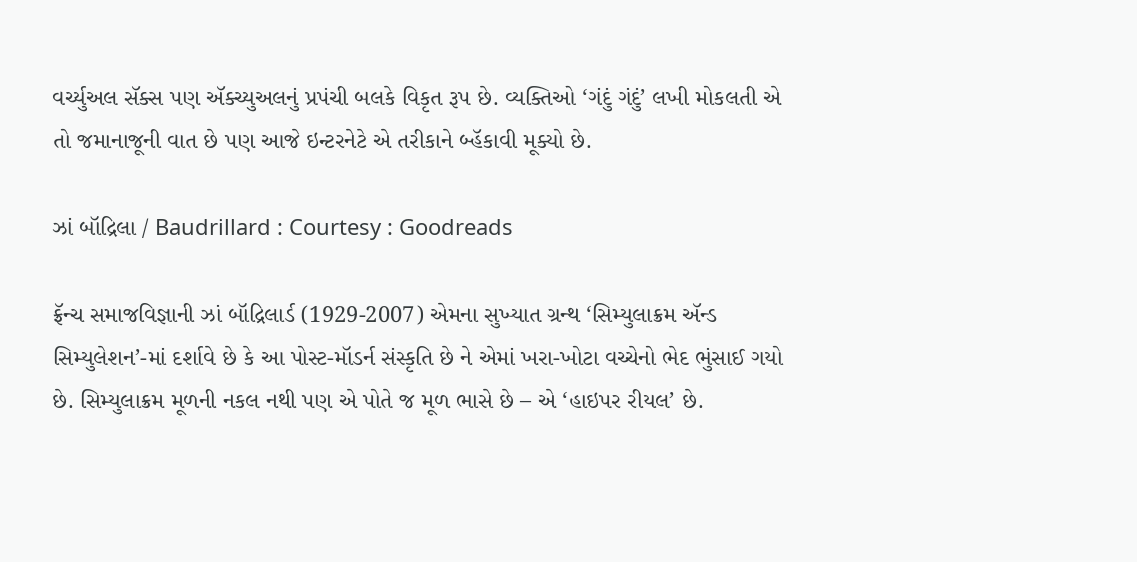વર્ચ્યુઅલ સૅક્સ પણ ઍક્ચ્યુઅલનું પ્રપંચી બલકે વિકૃત રૂપ છે. વ્યક્તિઓ ‘ગંદું ગંદું’ લખી મોકલતી એ તો જમાનાજૂની વાત છે પણ આજે ઇન્ટરનેટે એ તરીકાને બ્હૅકાવી મૂક્યો છે.

ઝાં બૉદ્રિલા / Baudrillard : Courtesy : Goodreads

ફ્રૅન્ચ સમાજવિજ્ઞાની ઝાં બૉદ્રિલાર્ડ (1929-2007) એમના સુખ્યાત ગ્રન્થ ‘સિમ્યુલાક્રમ ઍન્ડ સિમ્યુલેશન’-માં દર્શાવે છે કે આ પોસ્ટ-મૉડર્ન સંસ્કૃતિ છે ને એમાં ખરા-ખોટા વચ્ચેનો ભેદ ભુંસાઈ ગયો છે. સિમ્યુલાક્રમ મૂળની નકલ નથી પણ એ પોતે જ મૂળ ભાસે છે – એ ‘હાઇપર રીયલ’ છે.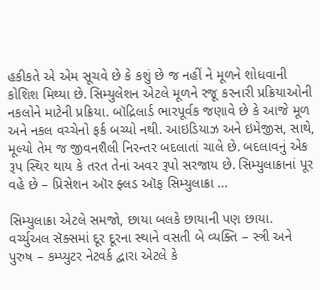હકીકતે એ એમ સૂચવે છે કે કશું છે જ નહીં ને મૂળને શોધવાની કોશિશ મિથ્યા છે. સિમ્યુલેશન એટલે મૂળને રજૂ કરનારી પ્રક્રિયાઓની નકલોને માટેની પ્રક્રિયા. બૉદ્રિલાર્ડ ભારપૂર્વક જણાવે છે કે આજે મૂળ અને નકલ વચ્ચેનો ફર્ક બચ્યો નથી. આઇડિયાઝ અને ઇમેજીસ, સાથે, મૂલ્યો તેમ જ જીવનશૈલી નિરન્તર બદલાતાં ચાલે છે. બદલાવનું એક રૂપ સ્થિર થાય કે તરત તેનાં અવર રૂપો સરજાય છે. સિમ્યુલાક્રાનાં પૂર વહે છે – પ્રિસેશન ઑર ફ્લડ ઑફ સિમ્યુલાક્રા …

સિમ્યુલાક્રા એટલે સમજો, છાયા બલકે છાયાની પણ છાયા. વર્ચ્યુઅલ સૅક્સમાં દૂર દૂરના સ્થાને વસતી બે વ્યક્તિ – સ્ત્રી અને પુરુષ – કમ્પ્યુટર નેટવર્ક દ્વારા એટલે કે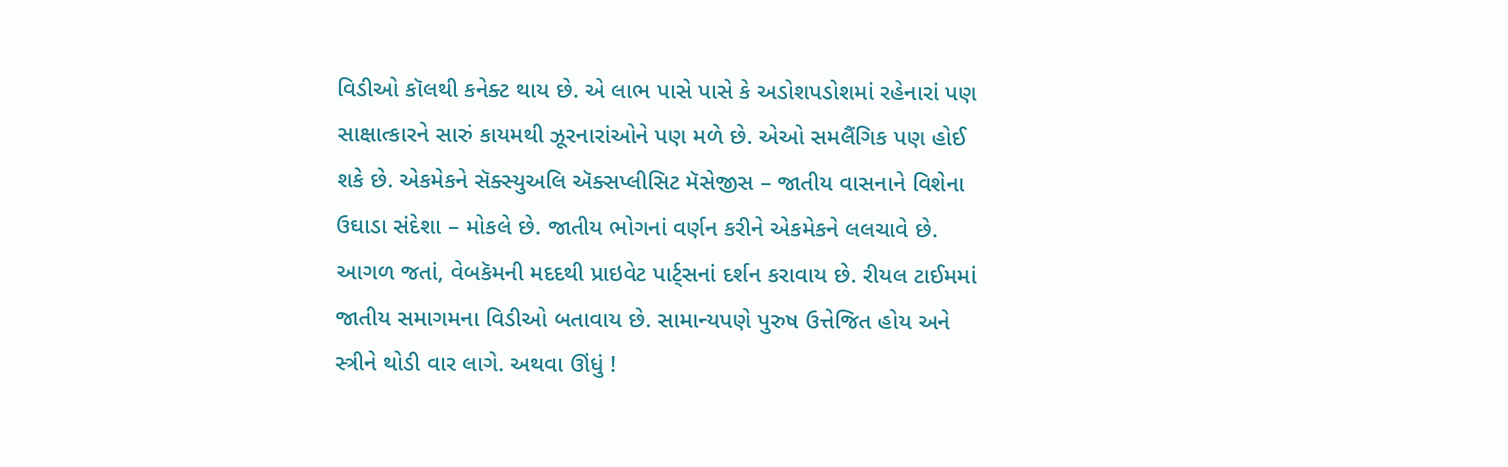વિડીઓ કૉલથી કનેક્ટ થાય છે. એ લાભ પાસે પાસે કે અડોશપડોશમાં રહેનારાં પણ સાક્ષાત્કારને સારું કાયમથી ઝૂરનારાંઓને પણ મળે છે. એઓ સમલૈંગિક પણ હોઈ શકે છે. એકમેકને સૅક્સ્યુઅલિ ઍક્સપ્લીસિટ મૅસેજીસ – જાતીય વાસનાને વિશેના ઉઘાડા સંદેશા – મોકલે છે. જાતીય ભોગનાં વર્ણન કરીને એકમેકને લલચાવે છે. આગળ જતાં, વેબકૅમની મદદથી પ્રાઇવેટ પાર્ટ્સનાં દર્શન કરાવાય છે. રીયલ ટાઈમમાં જાતીય સમાગમના વિડીઓ બતાવાય છે. સામાન્યપણે પુરુષ ઉત્તેજિત હોય અને સ્ત્રીને થોડી વાર લાગે. અથવા ઊંધું !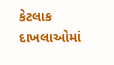કેટલાક દાખલાઓમાં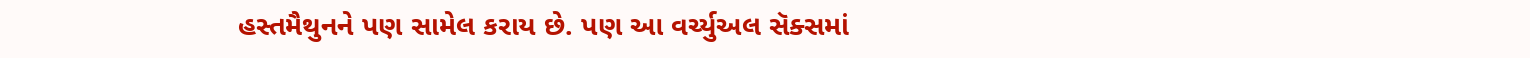હસ્તમૈથુનને પણ સામેલ કરાય છે. પણ આ વર્ચ્યુઅલ સૅક્સમાં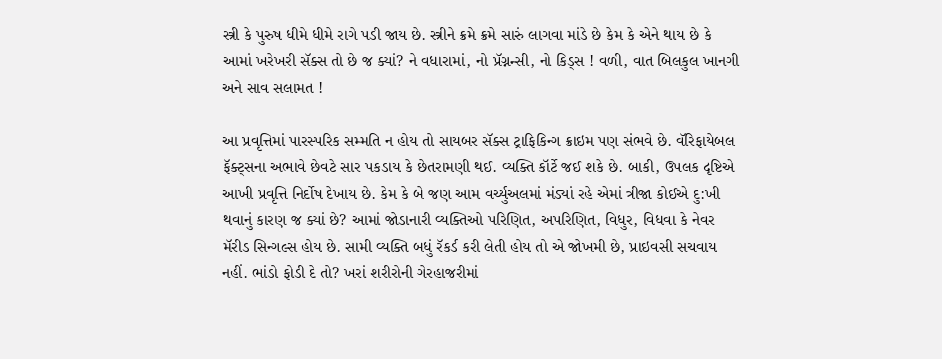સ્ત્રી કે પુરુષ ધીમે ધીમે રાગે પડી જાય છે. સ્ત્રીને ક્રમે ક્રમે સારું લાગવા માંડે છે કેમ કે એને થાય છે કે આમાં ખરેખરી સૅક્સ તો છે જ ક્યાં? ને વધારામાં, નો પ્રૅગ્નન્સી, નો કિડ્સ ! વળી, વાત બિલકુલ ખાનગી અને સાવ સલામત !

આ પ્રવૃત્તિમાં પારસ્પરિક સમ્મતિ ન હોય તો સાયબર સૅક્સ ટ્રાફિકિન્ગ ક્રાઇમ પણ સંભવે છે. વૅરિફાયેબલ ફૅક્ટ્સના અભાવે છેવટે સાર પકડાય કે છેતરામણી થઈ. વ્યક્તિ કૉર્ટે જઈ શકે છે. બાકી, ઉપલક દૃષ્ટિએ આખી પ્રવૃત્તિ નિર્દોષ દેખાય છે. કેમ કે બે જણ આમ વર્ચ્યુઅલમાં મંડ્યાં રહે એમાં ત્રીજા કોઈએ દુ:ખી થવાનું કારણ જ ક્યાં છે? આમાં જોડાનારી વ્યક્તિઓ પરિણિત, અપરિણિત, વિધુર, વિધવા કે નેવર મૅરીડ સિન્ગલ્સ હોય છે. સામી વ્યક્તિ બધું રૅકર્ડ કરી લેતી હોય તો એ જોખમી છે, પ્રાઇવસી સચવાય નહીં. ભાંડો ફોડી દે તો? ખરાં શરીરોની ગેરહાજરીમાં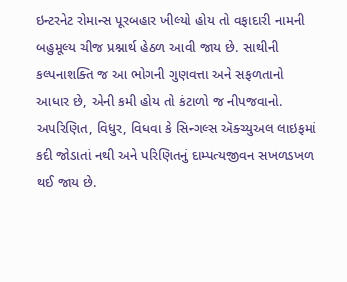ઇન્ટરનેટ રોમાન્સ પૂરબહાર ખીલ્યો હોય તો વફાદારી નામની બહુમૂલ્ય ચીજ પ્રશ્નાર્થ હેઠળ આવી જાય છે. સાથીની કલ્પનાશક્તિ જ આ ભોગની ગુણવત્તા અને સફળતાનો આધાર છે, એની કમી હોય તો કંટાળો જ નીપજવાનો. અપરિણિત, વિધુર, વિધવા કે સિન્ગલ્સ ઍક્ચ્યુઅલ લાઇફમાં કદી જોડાતાં નથી અને પરિણિતનું દામ્પત્યજીવન સખળડખળ થઈ જાય છે.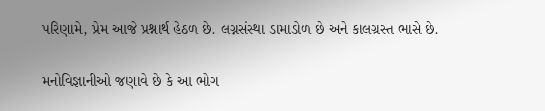પરિણામે, પ્રેમ આજે પ્રશ્નાર્થ હેઠળ છે. લગ્નસંસ્થા ડામાડોળ છે અને કાલગ્રસ્ત ભાસે છે.

મનોવિજ્ઞાનીઓ જણાવે છે કે આ ભોગ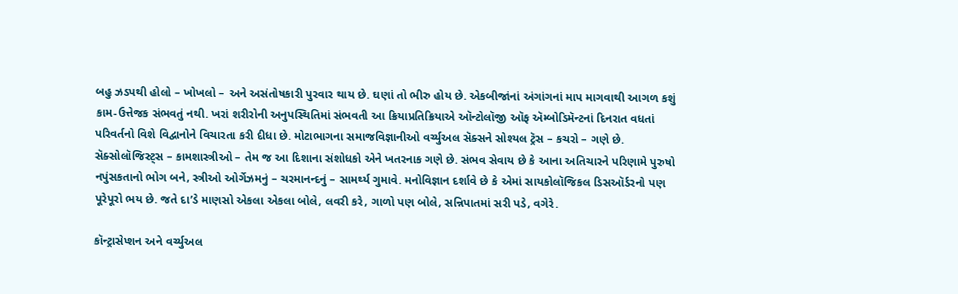બહુ ઝડપથી હોલો – ખોખલો – અને અસંતોષકારી પુરવાર થાય છે. ઘણાં તો ભીરુ હોય છે. એકબીજાંનાં અંગાંગનાં માપ માગવાથી આગળ કશું કામ-ઉત્તેજક સંભવતું નથી. ખરાં શરીરોની અનુપસ્થિતિમાં સંભવતી આ ક્રિયાપ્રતિક્રિયાએ ઑન્ટોલૉજી ઑફ ઍમ્બોડિમૅન્ટનાં દિનરાત વધતાં પરિવર્તનો વિશે વિદ્વાનોને વિચારતા કરી દીધા છે. મોટાભાગના સમાજવિજ્ઞાનીઓ વર્ચ્યુઅલ સૅક્સને સોશ્યલ ટ્રૅસ – કચરો – ગણે છે. સૅક્સોલૉજિસ્ટ્સ – કામશાસ્ત્રીઓ – તેમ જ આ દિશાના સંશોધકો એને ખતરનાક ગણે છે. સંભવ સેવાય છે કે આના અતિચારને પરિણામે પુરુષો નપુંસકતાનો ભોગ બને, સ્ત્રીઓ ઓર્ગેઝમનું – ચરમાનન્દનું – સામર્થ્ય ગુમાવે. મનોવિજ્ઞાન દર્શાવે છે કે એમાં સાયકોલૉજિકલ ડિસઑર્ડરનો પણ પૂરેપૂરો ભય છે. જતે દા’ડે માણસો એકલા એકલા બોલે, લવરી કરે, ગાળો પણ બોલે, સન્નિપાતમાં સરી પડે, વગેરે.

કૉન્ટ્રાસેપ્શન અને વર્ચ્યુઅલ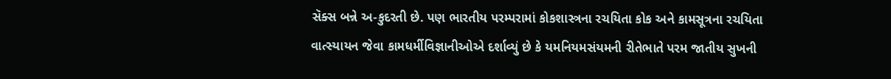સૅક્સ બન્ને અ-કુદરતી છે. પણ ભારતીય પરમ્પરામાં કોકશાસ્ત્રના રચયિતા કોક અને કામસૂત્રના રચયિતા વાત્સ્યાયન જેવા કામધર્મીવિજ્ઞાનીઓએ દર્શાવ્યું છે કે યમનિયમસંયમની રીતેભાતે પરમ જાતીય સુખની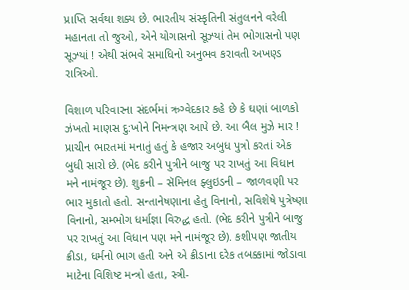પ્રાપ્તિ સર્વથા શક્ય છે. ભારતીય સંસ્કૃતિની સંતુલનને વરેલી મહાનતા તો જુઓ, એને યોગાસનો સૂઝ્યાં તેમ ભોગાસનો પણ સૂઝ્યાં ! એથી સંભવે સમાધિનો અનુભવ કરાવતી અખણ્ડ રાત્રિઓ.

વિશાળ પરિવારના સંદર્ભમાં ઋગ્વેદકાર કહે છે કે ઘણાં બાળકો ઝંખતો માણસ દુ:ખોને નિમન્ત્રણ આપે છે. આ બૈલ મુઝે માર ! પ્રાચીન ભારતમાં મનાતું હતું કે હજાર અબુધ પુત્રો કરતાં એક બુધી સારો છે. (ભેદ કરીને પુત્રીને બાજુ પર રાખતું આ વિધાન મને નામંજૂર છે). શુક્રની – સૅમિનલ ફ્લુઇડની – જાળવણી પર ભાર મુકાતો હતો. સન્તાનેષણાના હેતુ વિનાનો, સવિશેષે પુત્રેષ્ણા વિનાનો, સમ્ભોગ ધર્માજ્ઞા વિરુદ્ધ હતો. (ભેદ કરીને પુત્રીને બાજુ પર રાખતું આ વિધાન પણ મને નામંજૂર છે). કશીપણ જાતીય ક્રીડા, ધર્મનો ભાગ હતી અને એ ક્રીડાના દરેક તબક્કામાં જોડાવા માટેના વિશિષ્ટ મન્ત્રો હતા, સ્ત્રી-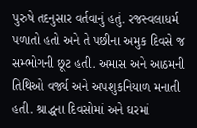પુરુષે તદનુસાર વર્તવાનું હતું. રજસ્વલાધર્મ પળાતો હતો અને તે પછીના અમુક દિવસે જ સમ્ભોગની છૂટ હતી. અમાસ અને આઠમની તિથિઓ વર્જ્ય અને અપશુકનિયાળ મનાતી હતી. શ્રાદ્ધના દિવસોમાં અને ઘરમાં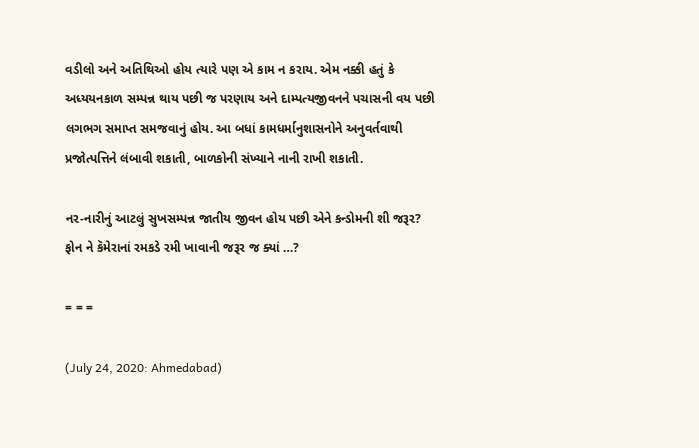વડીલો અને અતિથિઓ હોય ત્યારે પણ એ કામ ન કરાય. એમ નક્કી હતું કે અધ્યયનકાળ સમ્પન્ન થાય પછી જ પરણાય અને દામ્પત્યજીવનને પચાસની વય પછી લગભગ સમાપ્ત સમજવાનું હોય. આ બધાં કામધર્માનુશાસનોને અનુવર્તવાથી પ્રજોત્પત્તિને લંબાવી શકાતી, બાળકોની સંખ્યાને નાની રાખી શકાતી.

નર-નારીનું આટલું સુખસમ્પન્ન જાતીય જીવન હોય પછી એને કન્ડોમની શી જરૂર? ફોન ને કૅમેરાનાં રમકડે રમી ખાવાની જરૂર જ ક્યાં …?

= = =

(July 24, 2020: Ahmedabad)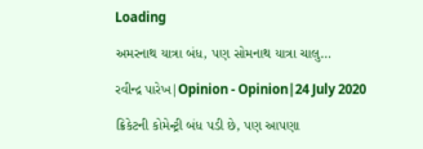Loading

અમરનાથ યાત્રા બંધ, પણ સોમનાથ યાત્રા ચાલુ…

રવીન્દ્ર પારેખ|Opinion - Opinion|24 July 2020

ક્રિકેટની કોમેન્ટ્રી બંધ પડી છે, પણ આપણા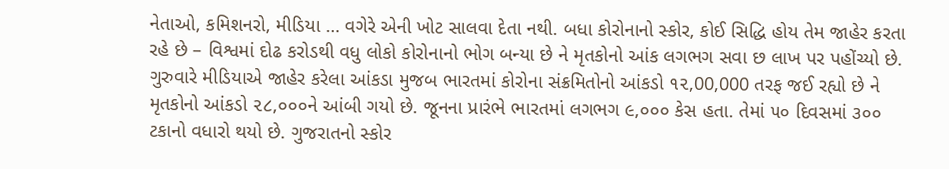નેતાઓ, કમિશનરો, મીડિયા … વગેરે એની ખોટ સાલવા દેતા નથી. બધા કોરોનાનો સ્કોર, કોઈ સિદ્ધિ હોય તેમ જાહેર કરતા રહે છે – વિશ્વમાં દોઢ કરોડથી વધુ લોકો કોરોનાનો ભોગ બન્યા છે ને મૃતકોનો આંક લગભગ સવા છ લાખ પર પહોંચ્યો છે. ગુરુવારે મીડિયાએ જાહેર કરેલા આંકડા મુજબ ભારતમાં કોરોના સંક્રમિતોનો આંકડો ૧૨,00,000 તરફ જઈ રહ્યો છે ને મૃતકોનો આંકડો ૨૮,૦૦૦ને આંબી ગયો છે. જૂનના પ્રારંભે ભારતમાં લગભગ ૯,૦૦૦ કેસ હતા. તેમાં ૫૦ દિવસમાં ૩૦૦ ટકાનો વધારો થયો છે. ગુજરાતનો સ્કોર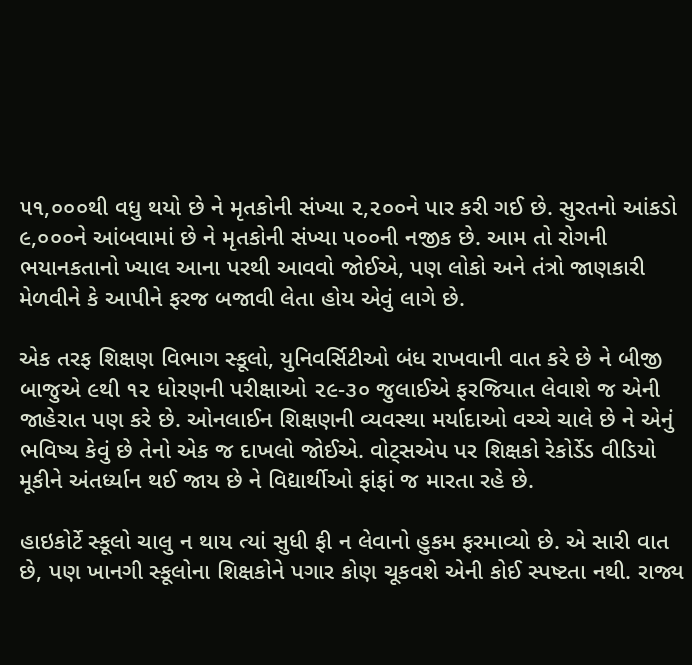૫૧,૦૦૦થી વધુ થયો છે ને મૃતકોની સંખ્યા ૨,૨૦૦ને પાર કરી ગઈ છે. સુરતનો આંકડો ૯,૦૦૦ને આંબવામાં છે ને મૃતકોની સંખ્યા ૫૦૦ની નજીક છે. આમ તો રોગની ભયાનકતાનો ખ્યાલ આના પરથી આવવો જોઈએ, પણ લોકો અને તંત્રો જાણકારી મેળવીને કે આપીને ફરજ બજાવી લેતા હોય એવું લાગે છે.

એક તરફ શિક્ષણ વિભાગ સ્કૂલો, યુનિવર્સિટીઓ બંધ રાખવાની વાત કરે છે ને બીજી બાજુએ ૯થી ૧૨ ધોરણની પરીક્ષાઓ ૨૯-૩૦ જુલાઈએ ફરજિયાત લેવાશે જ એની જાહેરાત પણ કરે છે. ઓનલાઈન શિક્ષણની વ્યવસ્થા મર્યાદાઓ વચ્ચે ચાલે છે ને એનું ભવિષ્ય કેવું છે તેનો એક જ દાખલો જોઈએ. વોટ્સએપ પર શિક્ષકો રેકોર્ડેડ વીડિયો મૂકીને અંતર્ધ્યાન થઈ જાય છે ને વિદ્યાર્થીઓ ફાંફાં જ મારતા રહે છે.

હાઇકોર્ટે સ્કૂલો ચાલુ ન થાય ત્યાં સુધી ફી ન લેવાનો હુકમ ફરમાવ્યો છે. એ સારી વાત છે, પણ ખાનગી સ્કૂલોના શિક્ષકોને પગાર કોણ ચૂકવશે એની કોઈ સ્પષ્ટતા નથી. રાજ્ય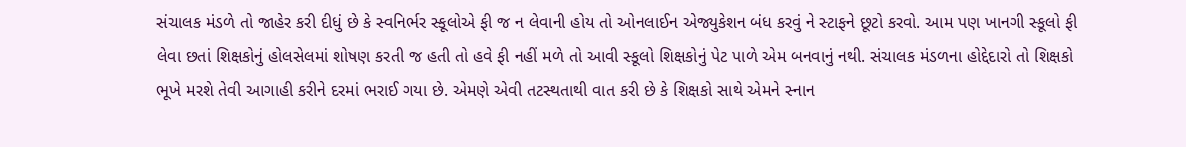સંચાલક મંડળે તો જાહેર કરી દીધું છે કે સ્વનિર્ભર સ્કૂલોએ ફી જ ન લેવાની હોય તો ઓનલાઈન એજ્યુકેશન બંધ કરવું ને સ્ટાફને છૂટો કરવો. આમ પણ ખાનગી સ્કૂલો ફી લેવા છતાં શિક્ષકોનું હોલસેલમાં શોષણ કરતી જ હતી તો હવે ફી નહીં મળે તો આવી સ્કૂલો શિક્ષકોનું પેટ પાળે એમ બનવાનું નથી. સંચાલક મંડળના હોદ્દેદારો તો શિક્ષકો ભૂખે મરશે તેવી આગાહી કરીને દરમાં ભરાઈ ગયા છે. એમણે એવી તટસ્થતાથી વાત કરી છે કે શિક્ષકો સાથે એમને સ્નાન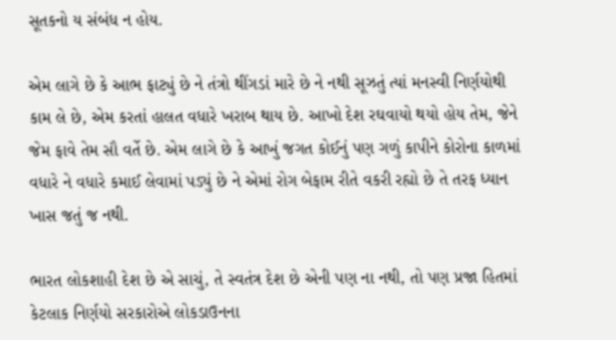સૂતકનો ય સંબંધ ન હોય.

એમ લાગે છે કે આભ ફાટ્યું છે ને તંત્રો થીંગડાં મારે છે ને નથી સૂઝતું ત્યાં મનસ્વી નિર્ણયોથી કામ લે છે, એમ કરતાં હાલત વધારે ખરાબ થાય છે. આખો દેશ રઘવાયો થયો હોય તેમ, જેને જેમ ફાવે તેમ સૌ વર્તે છે. એમ લાગે છે કે આખું જગત કોઈનું પણ ગળું કાપીને કોરોના કાળમાં વધારે ને વધારે કમાઈ લેવામાં પડ્યું છે ને એમાં રોગ બેફામ રીતે વકરી રહ્યો છે તે તરફ ધ્યાન ખાસ જતું જ નથી.

ભારત લોકશાહી દેશ છે એ સાચું, તે સ્વતંત્ર દેશ છે એની પણ ના નથી, તો પણ પ્રજા હિતમાં કેટલાક નિર્ણયો સરકારોએ લોકડાઉનના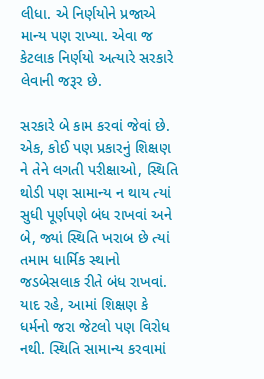લીધા. એ નિર્ણયોને પ્રજાએ માન્ય પણ રાખ્યા. એવા જ કેટલાક નિર્ણયો અત્યારે સરકારે લેવાની જરૂર છે.

સરકારે બે કામ કરવાં જેવાં છે. એક, કોઈ પણ પ્રકારનું શિક્ષણ ને તેને લગતી પરીક્ષાઓ, સ્થિતિ થોડી પણ સામાન્ય ન થાય ત્યાં સુધી પૂર્ણપણે બંધ રાખવાં અને બે, જ્યાં સ્થિતિ ખરાબ છે ત્યાં તમામ ધાર્મિક સ્થાનો જડબેસલાક રીતે બંધ રાખવાં. યાદ રહે, આમાં શિક્ષણ કે ધર્મનો જરા જેટલો પણ વિરોધ નથી. સ્થિતિ સામાન્ય કરવામાં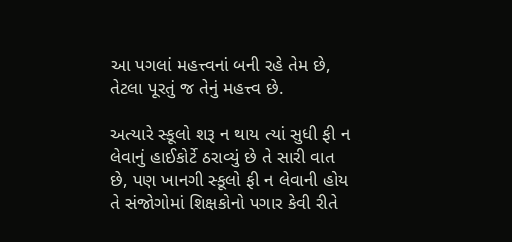આ પગલાં મહત્ત્વનાં બની રહે તેમ છે, તેટલા પૂરતું જ તેનું મહત્ત્વ છે.

અત્યારે સ્કૂલો શરૂ ન થાય ત્યાં સુધી ફી ન લેવાનું હાઈકોર્ટે ઠરાવ્યું છે તે સારી વાત છે, પણ ખાનગી સ્કૂલો ફી ન લેવાની હોય તે સંજોગોમાં શિક્ષકોનો પગાર કેવી રીતે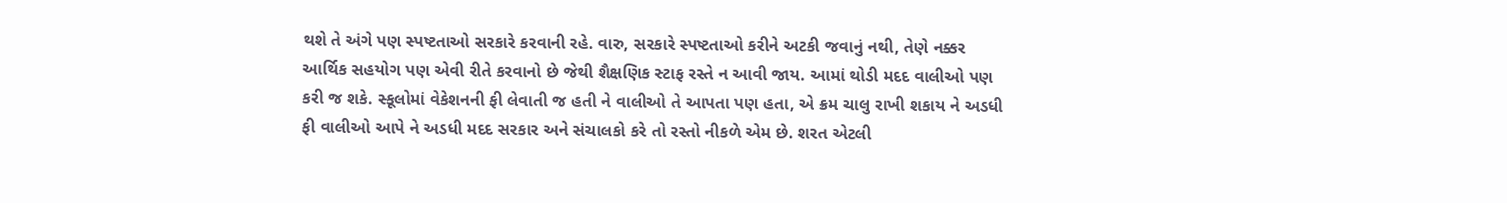થશે તે અંગે પણ સ્પષ્ટતાઓ સરકારે કરવાની રહે. વારુ, સરકારે સ્પષ્ટતાઓ કરીને અટકી જવાનું નથી, તેણે નક્કર આર્થિક સહયોગ પણ એવી રીતે કરવાનો છે જેથી શૈક્ષણિક સ્ટાફ રસ્તે ન આવી જાય. આમાં થોડી મદદ વાલીઓ પણ કરી જ શકે. સ્કૂલોમાં વેકેશનની ફી લેવાતી જ હતી ને વાલીઓ તે આપતા પણ હતા, એ ક્રમ ચાલુ રાખી શકાય ને અડધી ફી વાલીઓ આપે ને અડધી મદદ સરકાર અને સંચાલકો કરે તો રસ્તો નીકળે એમ છે. શરત એટલી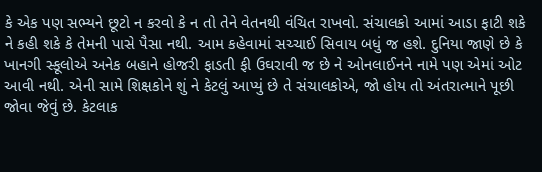કે એક પણ સભ્યને છૂટો ન કરવો કે ન તો તેને વેતનથી વંચિત રાખવો. સંચાલકો આમાં આડા ફાટી શકે ને કહી શકે કે તેમની પાસે પૈસા નથી. આમ કહેવામાં સચ્ચાઈ સિવાય બધું જ હશે. દુનિયા જાણે છે કે ખાનગી સ્કૂલોએ અનેક બહાને હોજરી ફાડતી ફી ઉઘરાવી જ છે ને ઓનલાઈનને નામે પણ એમાં ઓટ આવી નથી. એની સામે શિક્ષકોને શું ને કેટલું આપ્યું છે તે સંચાલકોએ, જો હોય તો અંતરાત્માને પૂછી જોવા જેવું છે. કેટલાક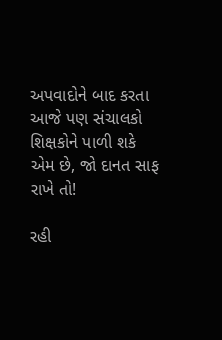અપવાદોને બાદ કરતા આજે પણ સંચાલકો શિક્ષકોને પાળી શકે એમ છે, જો દાનત સાફ રાખે તો!

રહી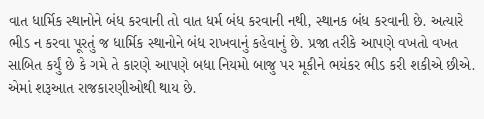વાત ધાર્મિક સ્થાનોને બંધ કરવાની તો વાત ધર્મ બંધ કરવાની નથી, સ્થાનક બંધ કરવાની છે. અત્યારે ભીડ ન કરવા પૂરતું જ ધાર્મિક સ્થાનોને બંધ રાખવાનું કહેવાનું છે. પ્રજા તરીકે આપણે વખતો વખત સાબિત કર્યું છે કે ગમે તે કારણે આપણે બધા નિયમો બાજુ પર મૂકીને ભયંકર ભીડ કરી શકીએ છીએ. એમાં શરૂઆત રાજકારણીઓથી થાય છે.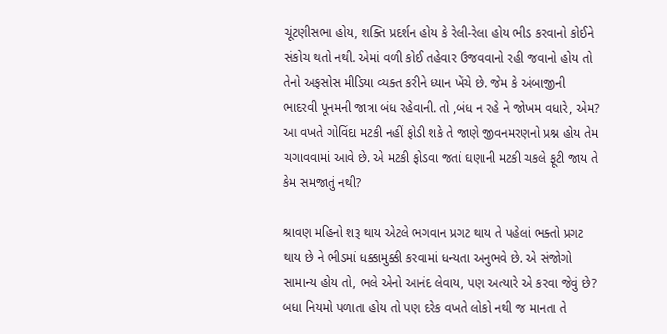ચૂંટણીસભા હોય, શક્તિ પ્રદર્શન હોય કે રેલી-રેલા હોય ભીડ કરવાનો કોઈને સંકોચ થતો નથી. એમાં વળી કોઈ તહેવાર ઉજવવાનો રહી જવાનો હોય તો તેનો અફસોસ મીડિયા વ્યક્ત કરીને ધ્યાન ખેંચે છે. જેમ કે અંબાજીની ભાદરવી પૂનમની જાત્રા બંધ રહેવાની. તો ,બંધ ન રહે ને જોખમ વધારે, એમ? આ વખતે ગોવિંદા મટકી નહીં ફોડી શકે તે જાણે જીવનમરણનો પ્રશ્ન હોય તેમ ચગાવવામાં આવે છે. એ મટકી ફોડવા જતાં ઘણાની મટકી ચકલે ફૂટી જાય તે કેમ સમજાતું નથી?

શ્રાવણ મહિનો શરૂ થાય એટલે ભગવાન પ્રગટ થાય તે પહેલાં ભક્તો પ્રગટ થાય છે ને ભીડમાં ધક્કામુક્કી કરવામાં ધન્યતા અનુભવે છે. એ સંજોગો સામાન્ય હોય તો, ભલે એનો આનંદ લેવાય, પણ અત્યારે એ કરવા જેવું છે? બધા નિયમો પળાતા હોય તો પણ દરેક વખતે લોકો નથી જ માનતા તે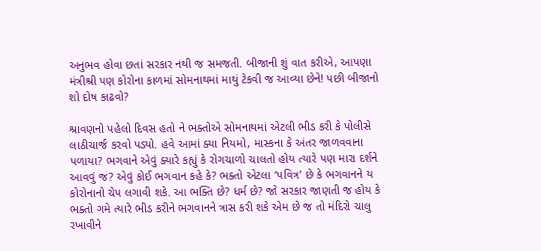અનુભવ હોવા છતાં સરકાર નથી જ સમજતી. બીજાની શું વાત કરીએ, આપણા મંત્રીશ્રી પણ કોરોના કાળમાં સોમનાથમાં માથું ટેકવી જ આવ્યા છેને! પછી બીજાનો શો દોષ કાઢવો?

શ્રાવણનો પહેલો દિવસ હતો ને ભક્તોએ સોમનાથમાં એટલી ભીડ કરી કે પોલીસે લાઠીચાર્જ કરવો પડ્યો. હવે આમાં ક્યા નિયમો, માસ્કના કે અંતર જાળવવાના પળાયા? ભગવાને એવું ક્યારે કહ્યું કે રોગચાળો ચાલતો હોય ત્યારે પણ મારા દર્શને આવવું જ? એવું કોઈ ભગવાન કહે કે? ભક્તો એટલા ‘પવિત્ર’ છે કે ભગવાનને ય કોરોનાનો ચેપ લગાવી શકે. આ ભક્તિ છે? ધર્મ છે? જો સરકાર જાણતી જ હોય કે ભક્તો ગમે ત્યારે ભીડ કરીને ભગવાનને ત્રાસ કરી શકે એમ છે જ તો મંદિરો ચાલુ રખાવીને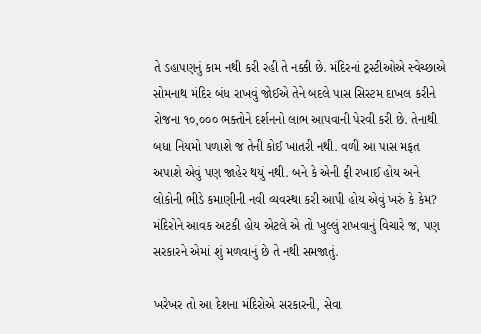તે ડહાપણનું કામ નથી કરી રહી તે નક્કી છે. મંદિરનાં ટ્રસ્ટીઓએ સ્વેચ્છાએ સોમનાથ મંદિર બંધ રાખવું જોઈએ તેને બદલે પાસ સિસ્ટમ દાખલ કરીને રોજના ૧૦,૦૦૦ ભક્તોને દર્શનનો લાભ આપવાની પેરવી કરી છે. તેનાથી બધા નિયમો પળાશે જ તેની કોઈ ખાતરી નથી. વળી આ પાસ મફત અપાશે એવું પણ જાહેર થયું નથી. બને કે એની ફી રખાઈ હોય અને લોકોની ભીડે કમાણીની નવી વ્યવસ્થા કરી આપી હોય એવું ખરું કે કેમ? મંદિરોને આવક અટકી હોય એટલે એ તો ખુલ્લું રાખવાનું વિચારે જ, પણ સરકારને એમાં શું મળવાનું છે તે નથી સમજાતું.

ખરેખર તો આ દેશના મંદિરોએ સરકારની, સેવા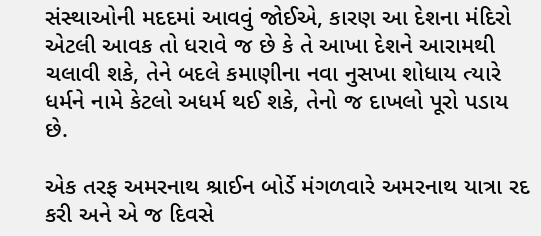સંસ્થાઓની મદદમાં આવવું જોઈએ, કારણ આ દેશના મંદિરો એટલી આવક તો ધરાવે જ છે કે તે આખા દેશને આરામથી ચલાવી શકે, તેને બદલે કમાણીના નવા નુસખા શોધાય ત્યારે ધર્મને નામે કેટલો અધર્મ થઈ શકે, તેનો જ દાખલો પૂરો પડાય છે.

એક તરફ અમરનાથ શ્રાઈન બોર્ડે મંગળવારે અમરનાથ યાત્રા રદ કરી અને એ જ દિવસે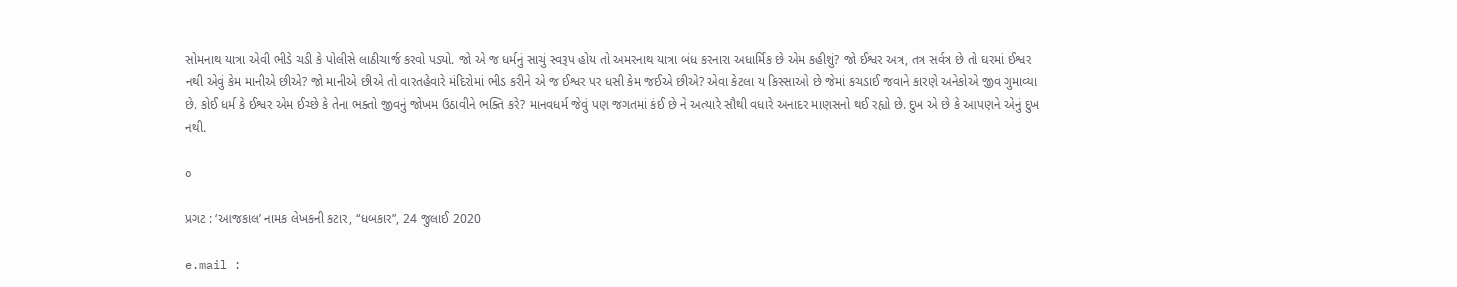સોમનાથ યાત્રા એવી ભીડે ચડી કે પોલીસે લાઠીચાર્જ કરવો પડ્યો. જો એ જ ધર્મનું સાચું સ્વરૂપ હોય તો અમરનાથ યાત્રા બંધ કરનારા અધાર્મિક છે એમ કહીશું? જો ઈશ્વર અત્ર, તત્ર સર્વત્ર છે તો ઘરમાં ઈશ્વર નથી એવું કેમ માનીએ છીએ? જો માનીએ છીએ તો વારતહેવારે મંદિરોમાં ભીડ કરીને એ જ ઈશ્વર પર ધસી કેમ જઈએ છીએ? એવા કેટલા ય કિસ્સાઓ છે જેમાં કચડાઈ જવાને કારણે અનેકોએ જીવ ગુમાવ્યા છે. કોઈ ધર્મ કે ઈશ્વર એમ ઈચ્છે કે તેના ભક્તો જીવનું જોખમ ઉઠાવીને ભક્તિ કરે? માનવધર્મ જેવું પણ જગતમાં કંઈ છે ને અત્યારે સૌથી વધારે અનાદર માણસનો થઈ રહ્યો છે. દુખ એ છે કે આપણને એનું દુખ નથી.

૦

પ્રગટ : ‘આજકાલ’ નામક લેખકની કટાર, “ધબકાર”, 24 જુલાઈ 2020

e.mail :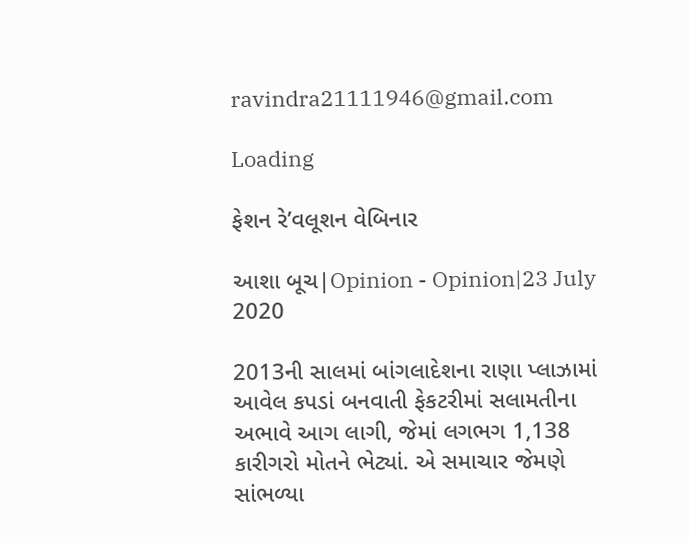ravindra21111946@gmail.com

Loading

ફેશન રે’વલૂશન વેબિનાર

આશા બૂચ|Opinion - Opinion|23 July 2020

2013ની સાલમાં બાંગલાદેશના રાણા પ્લાઝામાં આવેલ કપડાં બનવાતી ફેકટરીમાં સલામતીના અભાવે આગ લાગી, જેમાં લગભગ 1,138 કારીગરો મોતને ભેટ્યાં. એ સમાચાર જેમણે સાંભળ્યા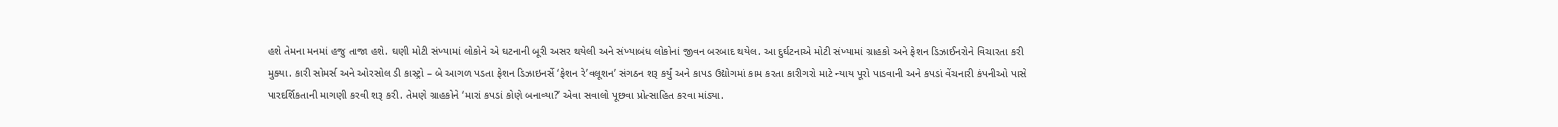હશે તેમના મનમાં હજુ તાજા હશે. ઘણી મોટી સંખ્યામાં લોકોને એ ઘટનાની બૂરી અસર થયેલી અને સંખ્યાબંધ લોકોનાં જીવન બરબાદ થયેલ. આ દુર્ઘટનાએ મોટી સંખ્યામાં ગ્રાહકો અને ફેશન ડિઝાઈનરોને વિચારતા કરી મુક્યા. કારી સોમર્સ અને ઓરસોલ ડી કાસ્ટ્રો – બે આગળ પડતા ફેશન ડિઝાઇનર્સે ‘ફેશન રે’વલૂશન’ સંગઠન શરૂ કર્યું અને કાપડ ઉદ્યોગમાં કામ કરતા કારીગરો માટે ન્યાય પૂરો પાડવાની અને કપડાં વેંચનારી કંપનીઓ પાસે પારદર્શિકતાની માગણી કરવી શરૂ કરી. તેમણે ગ્રાહકોને ‘મારાં કપડાં કોણે બનાવ્યા?’ એવા સવાલો પૂછવા પ્રોત્સાહિત કરવા માંડ્યા.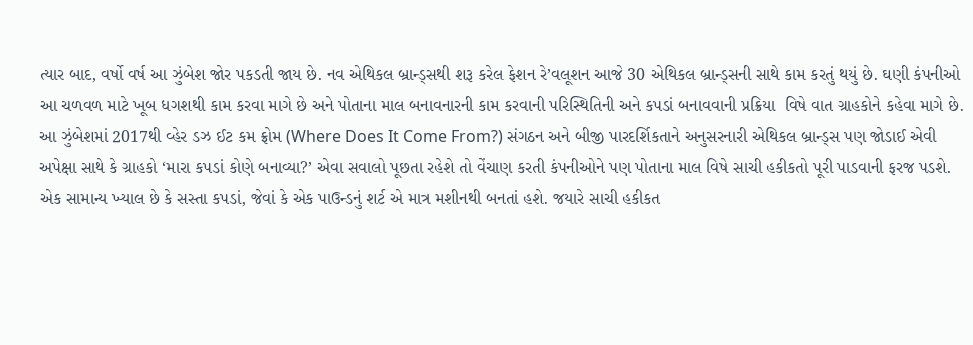ત્યાર બાદ, વર્ષો વર્ષ આ ઝુંબેશ જોર પકડતી જાય છે. નવ એથિકલ બ્રાન્ડ્સથી શરૂ કરેલ ફેશન રે’વલૂશન આજે 30 એથિકલ બ્રાન્ડ્સની સાથે કામ કરતું થયું છે. ઘણી કંપનીઓ આ ચળવળ માટે ખૂબ ધગશથી કામ કરવા માગે છે અને પોતાના માલ બનાવનારની કામ કરવાની પરિસ્થિતિની અને કપડાં બનાવવાની પ્રક્રિયા  વિષે વાત ગ્રાહકોને કહેવા માગે છે. આ ઝુંબેશમાં 2017થી વ્હેર ડઝ ઈટ કમ ફ્રોમ (Where Does It Come From?) સંગઠન અને બીજી પારદર્શિકતાને અનુસરનારી એથિકલ બ્રાન્ડ્સ પણ જોડાઈ એવી અપેક્ષા સાથે કે ગ્રાહકો ‘મારા કપડાં કોણે બનાવ્યા?’ એવા સવાલો પૂછતા રહેશે તો વેંચાણ કરતી કંપનીઓને પણ પોતાના માલ વિષે સાચી હકીકતો પૂરી પાડવાની ફરજ પડશે. એક સામાન્ય ખ્યાલ છે કે સસ્તા કપડાં, જેવાં કે એક પાઉન્ડનું શર્ટ એ માત્ર મશીનથી બનતાં હશે. જયારે સાચી હકીકત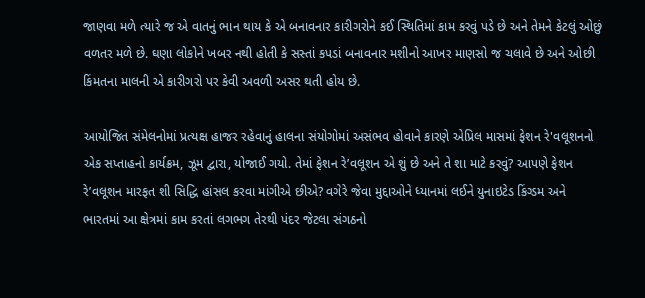જાણવા મળે ત્યારે જ એ વાતનું ભાન થાય કે એ બનાવનાર કારીગરોને કઈ સ્થિતિમાં કામ કરવું પડે છે અને તેમને કેટલું ઓછું વળતર મળે છે. ઘણા લોકોને ખબર નથી હોતી કે સસ્તાં કપડાં બનાવનાર મશીનો આખર માણસો જ ચલાવે છે અને ઓછી કિંમતના માલની એ કારીગરો પર કેવી અવળી અસર થતી હોય છે.

આયોજિત સંમેલનોમાં પ્રત્યક્ષ હાજર રહેવાનું હાલના સંયોગોમાં અસંભવ હોવાને કારણે એપ્રિલ માસમાં ફેશન રે'વલૂશનનો એક સપ્તાહનો કાર્યક્રમ, ઝૂમ દ્વારા, યોજાઈ ગયો. તેમાં ફેશન રે’વલૂશન એ શું છે અને તે શા માટે કરવું? આપણે ફેશન રે’વલૂશન મારફત શી સિદ્ધિ હાંસલ કરવા માંગીએ છીએ? વગેરે જેવા મુદ્દાઓને ધ્યાનમાં લઈને યુનાઇટેડ કિંગ્ડમ અને ભારતમાં આ ક્ષેત્રમાં કામ કરતાં લગભગ તેરથી પંદર જેટલા સંગઠનો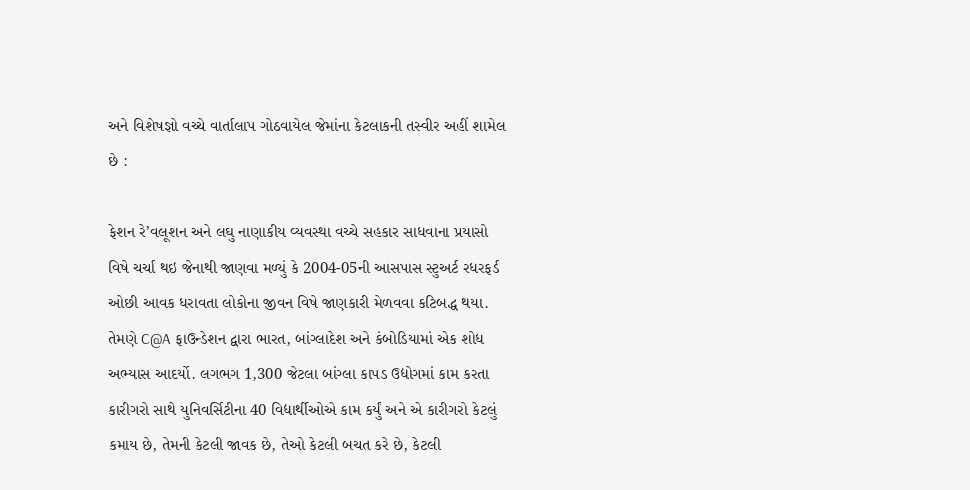અને વિશેષજ્ઞો વચ્ચે વાર્તાલાપ ગોઠવાયેલ જેમાંના કેટલાકની તસ્વીર અહીં શામેલ છે :

ફેશન રે’વલૂશન અને લઘુ નાણાકીય વ્યવસ્થા વચ્ચે સહકાર સાધવાના પ્રયાસો વિષે ચર્ચા થઇ જેનાથી જાણવા મળ્યું કે 2004-05ની આસપાસ સ્ટુઅર્ટ રધરફર્ડ ઓછી આવક ધરાવતા લોકોના જીવન વિષે જાણકારી મેળવવા કટિબદ્ધ થયા. તેમણે C@A ફાઉન્ડેશન દ્વારા ભારત, બાંગ્લાદેશ અને કંબોડિયામાં એક શોધ અભ્યાસ આદર્યો. લગભગ 1,300 જેટલા બાંગ્લા કાપડ ઉદ્યોગમાં કામ કરતા કારીગરો સાથે યુનિવર્સિટીના 40 વિદ્યાર્થીઓએ કામ કર્યું અને એ કારીગરો કેટલું કમાય છે, તેમની કેટલી જાવક છે, તેઓ કેટલી બચત કરે છે, કેટલી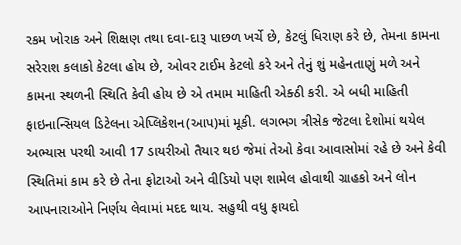રકમ ખોરાક અને શિક્ષણ તથા દવા-દારૂ પાછળ ખર્ચે છે, કેટલું ધિરાણ કરે છે, તેમના કામના સરેરાશ કલાકો કેટલા હોય છે, ઓવર ટાઈમ કેટલો કરે અને તેનું શું મહેનતાણું મળે અને કામના સ્થળની સ્થિતિ કેવી હોય છે એ તમામ માહિતી એક્ઠી કરી. એ બધી માહિતી ફાઇનાન્સિયલ ડિટેલના એપ્લિકેશન(આપ)માં મૂકી. લગભગ ત્રીસેક જેટલા દેશોમાં થયેલ અભ્યાસ પરથી આવી 17 ડાયરીઓ તૈયાર થઇ જેમાં તેઓ કેવા આવાસોમાં રહે છે અને કેવી સ્થિતિમાં કામ કરે છે તેના ફોટાઓ અને વીડિયો પણ શામેલ હોવાથી ગ્રાહકો અને લોન આપનારાઓને નિર્ણય લેવામાં મદદ થાય. સહુથી વધુ ફાયદો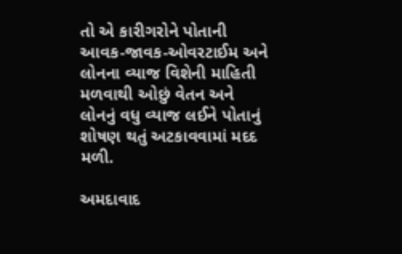તો એ કારીગરોને પોતાની આવક-જાવક-ઓવરટાઈમ અને લોનના વ્યાજ વિશેની માહિતી મળવાથી ઓછું વેતન અને લોનનું વધુ વ્યાજ લઈને પોતાનું શોષણ થતું અટકાવવામાં મદદ મળી.

અમદાવાદ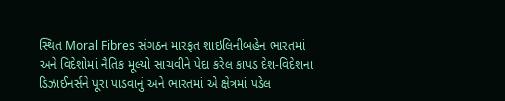સ્થિત Moral Fibres સંગઠન મારફત શાઇલિનીબહેન ભારતમાં અને વિદેશોમાં નૈતિક મૂલ્યો સાચવીને પેદા કરેલ કાપડ દેશ-વિદેશના ડિઝાઈનર્સને પૂરા પાડવાનું અને ભારતમાં એ ક્ષેત્રમાં પડેલ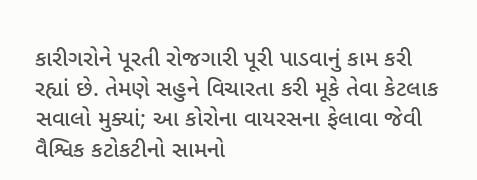કારીગરોને પૂરતી રોજગારી પૂરી પાડવાનું કામ કરી રહ્યાં છે. તેમણે સહુને વિચારતા કરી મૂકે તેવા કેટલાક સવાલો મુક્યાં; આ કોરોના વાયરસના ફેલાવા જેવી વૈશ્વિક કટોકટીનો સામનો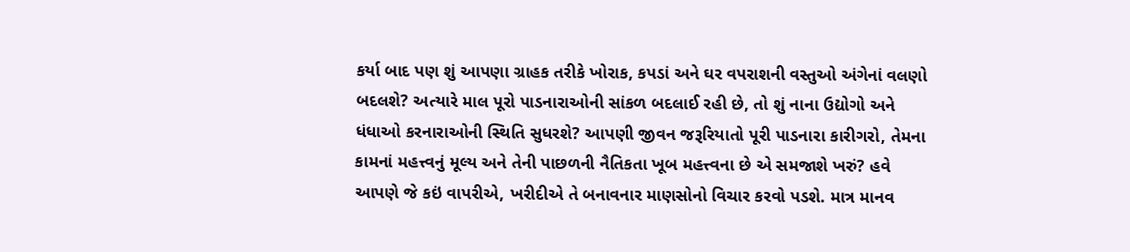કર્યા બાદ પણ શું આપણા ગ્રાહક તરીકે ખોરાક, કપડાં અને ઘર વપરાશની વસ્તુઓ અંગેનાં વલણો બદલશે? અત્યારે માલ પૂરો પાડનારાઓની સાંકળ બદલાઈ રહી છે, તો શું નાના ઉદ્યોગો અને ધંધાઓ કરનારાઓની સ્થિતિ સુધરશે? આપણી જીવન જરૂરિયાતો પૂરી પાડનારા કારીગરો, તેમના કામનાં મહત્ત્વનું મૂલ્ય અને તેની પાછળની નૈતિકતા ખૂબ મહત્ત્વના છે એ સમજાશે ખરું? હવે આપણે જે કઇં વાપરીએ, ખરીદીએ તે બનાવનાર માણસોનો વિચાર કરવો પડશે. માત્ર માનવ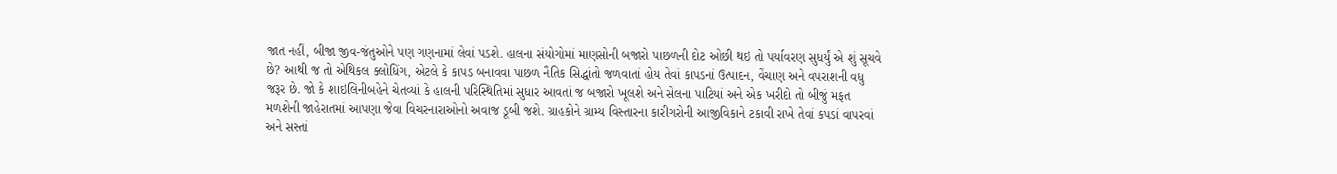જાત નહીં, બીજા જીવ-જંતુઓને પણ ગણનામાં લેવાં પડશે. હાલના સંયોગોમાં માણસોની બજારો પાછળની દોટ ઓછી થઇ તો પર્યાવરણ સુધર્યું એ શું સૂચવે છે? આથી જ તો એથિકલ ક્લોધિંગ, એટલે કે કાપડ બનાવવા પાછળ નૈતિક સિદ્ધાંતો જળવાતાં હોય તેવાં કાપડનાં ઉત્પાદન, વેંચાણ અને વપરાશની વધુ જરૂર છે. જો કે શાઇલિનીબહેને ચેતવ્યાં કે હાલની પરિસ્થિતિમાં સુધાર આવતાં જ બજારો ખૂલશે અને સેલના પાટિયાં અને એક ખરીદો તો બીજું મફત મળશેની જાહેરાતમાં આપણા જેવા વિચરનારાઓનો અવાજ ડૂબી જશે. ગ્રાહકોને ગ્રામ્ય વિસ્તારના કારીગરોની આજીવિકાને ટકાવી રાખે તેવાં કપડાં વાપરવાં અને સસ્તાં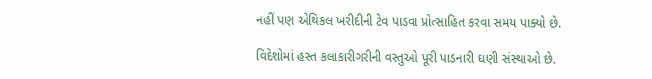નહીં પણ એથિકલ ખરીદીની ટેવ પાડવા પ્રોત્સાહિત કરવા સમય પાક્યો છે.

વિદેશોમાં હસ્ત કલાકારીગરીની વસ્તુઓ પૂરી પાડનારી ઘણી સંસ્થાઓ છે.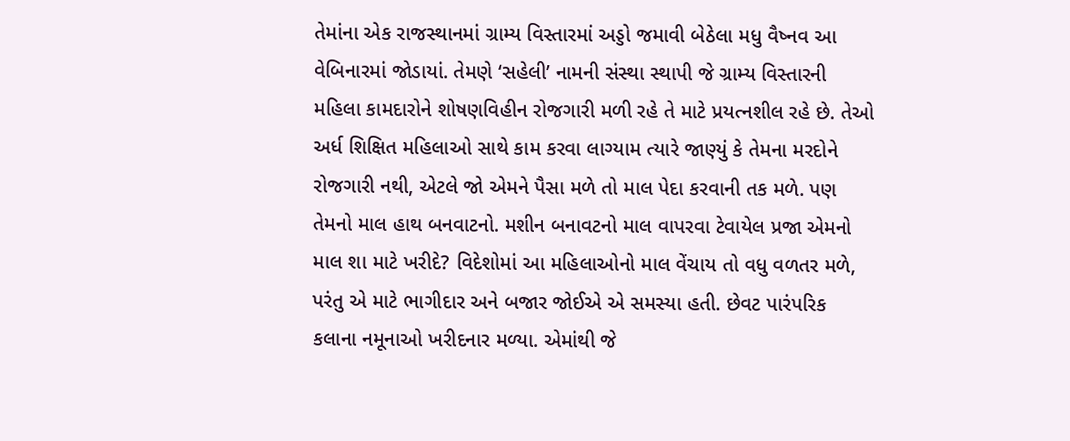તેમાંના એક રાજસ્થાનમાં ગ્રામ્ય વિસ્તારમાં અડ્ડો જમાવી બેઠેલા મધુ વૈષ્નવ આ વેબિનારમાં જોડાયાં. તેમણે ‘સહેલી’ નામની સંસ્થા સ્થાપી જે ગ્રામ્ય વિસ્તારની મહિલા કામદારોને શોષણવિહીન રોજગારી મળી રહે તે માટે પ્રયત્નશીલ રહે છે. તેઓ અર્ધ શિક્ષિત મહિલાઓ સાથે કામ કરવા લાગ્યામ ત્યારે જાણ્યું કે તેમના મરદોને રોજગારી નથી, એટલે જો એમને પૈસા મળે તો માલ પેદા કરવાની તક મળે. પણ તેમનો માલ હાથ બનવાટનો. મશીન બનાવટનો માલ વાપરવા ટેવાયેલ પ્રજા એમનો માલ શા માટે ખરીદે? વિદેશોમાં આ મહિલાઓનો માલ વેંચાય તો વધુ વળતર મળે, પરંતુ એ માટે ભાગીદાર અને બજાર જોઈએ એ સમસ્યા હતી. છેવટ પારંપરિક કલાના નમૂનાઓ ખરીદનાર મળ્યા. એમાંથી જે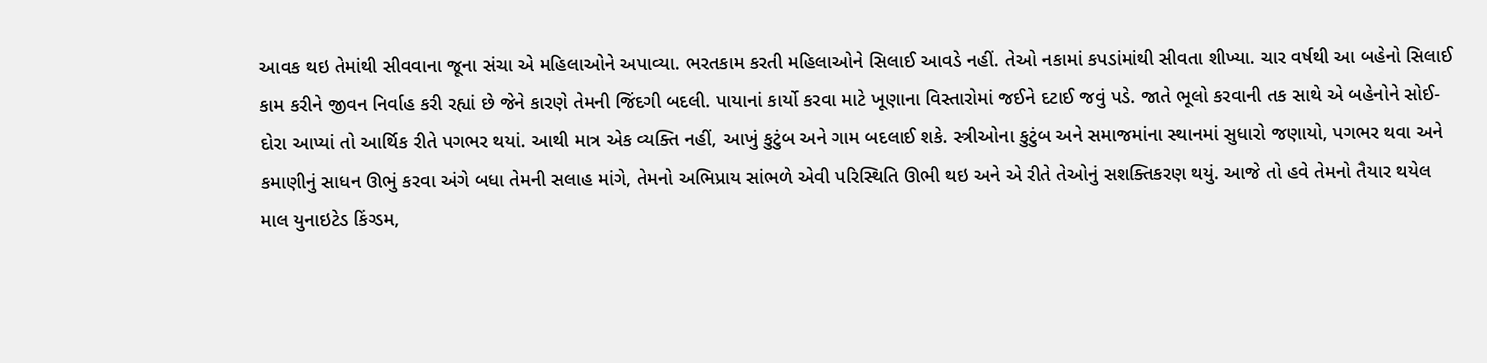આવક થઇ તેમાંથી સીવવાના જૂના સંચા એ મહિલાઓને અપાવ્યા. ભરતકામ કરતી મહિલાઓને સિલાઈ આવડે નહીં. તેઓ નકામાં કપડાંમાંથી સીવતા શીખ્યા. ચાર વર્ષથી આ બહેનો સિલાઈ કામ કરીને જીવન નિર્વાહ કરી રહ્યાં છે જેને કારણે તેમની જિંદગી બદલી. પાયાનાં કાર્યો કરવા માટે ખૂણાના વિસ્તારોમાં જઈને દટાઈ જવું પડે. જાતે ભૂલો કરવાની તક સાથે એ બહેનોને સોઈ-દોરા આપ્યાં તો આર્થિક રીતે પગભર થયાં. આથી માત્ર એક વ્યક્તિ નહીં, આખું કુટુંબ અને ગામ બદલાઈ શકે. સ્ત્રીઓના કુટુંબ અને સમાજમાંના સ્થાનમાં સુધારો જણાયો, પગભર થવા અને કમાણીનું સાધન ઊભું કરવા અંગે બધા તેમની સલાહ માંગે, તેમનો અભિપ્રાય સાંભળે એવી પરિસ્થિતિ ઊભી થઇ અને એ રીતે તેઓનું સશક્તિકરણ થયું. આજે તો હવે તેમનો તૈયાર થયેલ માલ યુનાઇટેડ કિંગ્ડમ,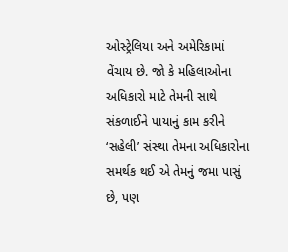ઓસ્ટ્રેલિયા અને અમેરિકામાં વેંચાય છે. જો કે મહિલાઓના અધિકારો માટે તેમની સાથે સંકળાઈને પાયાનું કામ કરીને ‘સહેલી’ સંસ્થા તેમના અધિકારોના સમર્થક થઈ એ તેમનું જમા પાસું છે, પણ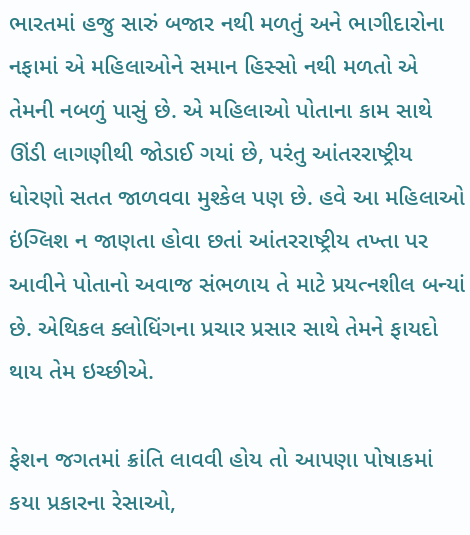ભારતમાં હજુ સારું બજાર નથી મળતું અને ભાગીદારોના નફામાં એ મહિલાઓને સમાન હિસ્સો નથી મળતો એ તેમની નબળું પાસું છે. એ મહિલાઓ પોતાના કામ સાથે ઊંડી લાગણીથી જોડાઈ ગયાં છે, પરંતુ આંતરરાષ્ટ્રીય ધોરણો સતત જાળવવા મુશ્કેલ પણ છે. હવે આ મહિલાઓ ઇંગ્લિશ ન જાણતા હોવા છતાં આંતરરાષ્ટ્રીય તખ્તા પર આવીને પોતાનો અવાજ સંભળાય તે માટે પ્રયત્નશીલ બન્યાં છે. એથિકલ ક્લોધિંગના પ્રચાર પ્રસાર સાથે તેમને ફાયદો થાય તેમ ઇચ્છીએ.

ફેશન જગતમાં ક્રાંતિ લાવવી હોય તો આપણા પોષાકમાં કયા પ્રકારના રેસાઓ,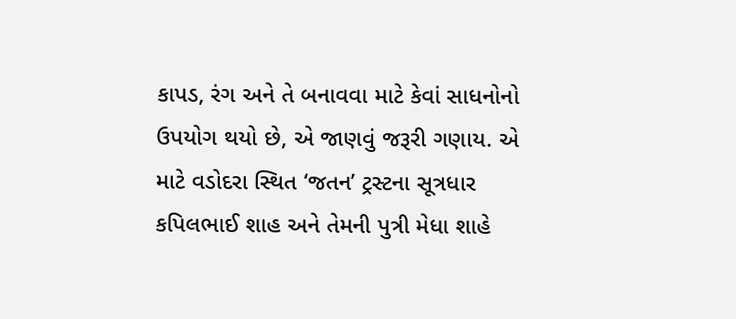કાપડ, રંગ અને તે બનાવવા માટે કેવાં સાધનોનો ઉપયોગ થયો છે, એ જાણવું જરૂરી ગણાય. એ માટે વડોદરા સ્થિત ‘જતન’ ટ્રસ્ટના સૂત્રધાર કપિલભાઈ શાહ અને તેમની પુત્રી મેધા શાહે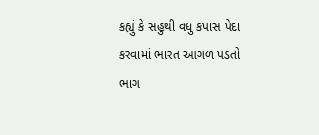કહ્યું કે સહુથી વધુ કપાસ પેદા કરવામાં ભારત આગળ પડતો ભાગ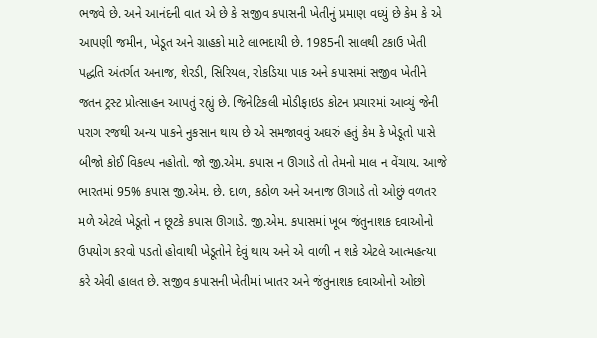ભજવે છે. અને આનંદની વાત એ છે કે સજીવ કપાસની ખેતીનું પ્રમાણ વધ્યું છે કેમ કે એ આપણી જમીન, ખેડૂત અને ગ્રાહકો માટે લાભદાયી છે. 1985ની સાલથી ટકાઉ ખેતી પદ્ધતિ અંતર્ગત અનાજ, શેરડી, સિરિયલ, રોકડિયા પાક અને કપાસમાં સજીવ ખેતીને જતન ટ્રસ્ટ પ્રોત્સાહન આપતું રહ્યું છે. જિનેટિકલી મોડીફાઇડ કોટન પ્રચારમાં આવ્યું જેની પરાગ રજથી અન્ય પાકને નુકસાન થાય છે એ સમજાવવું અઘરું હતું કેમ કે ખેડૂતો પાસે બીજો કોઈ વિકલ્પ નહોતો. જો જી.એમ. કપાસ ન ઊગાડે તો તેમનો માલ ન વેંચાય. આજે ભારતમાં 95% કપાસ જી.એમ. છે. દાળ, કઠોળ અને અનાજ ઊગાડે તો ઓછું વળતર મળે એટલે ખેડૂતો ન છૂટકે કપાસ ઊગાડે. જી.એમ. કપાસમાં ખૂબ જંતુનાશક દવાઓનો ઉપયોગ કરવો પડતો હોવાથી ખેડૂતોને દેવું થાય અને એ વાળી ન શકે એટલે આત્મહત્યા કરે એવી હાલત છે. સજીવ કપાસની ખેતીમાં ખાતર અને જંતુનાશક દવાઓનો ઓછો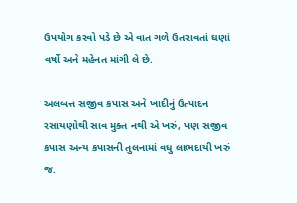ઉપયોગ કરવો પડે છે એ વાત ગળે ઉતરાવતાં ઘણાં વર્ષો અને મહેનત માંગી લે છે.

અલબત્ત સજીવ કપાસ અને ખાદીનું ઉત્પાદન રસાયણોથી સાવ મુક્ત નથી એ ખરું, પણ સજીવ કપાસ અન્ય કપાસની તુલનામાં વધુ લાભદાયી ખરું જ.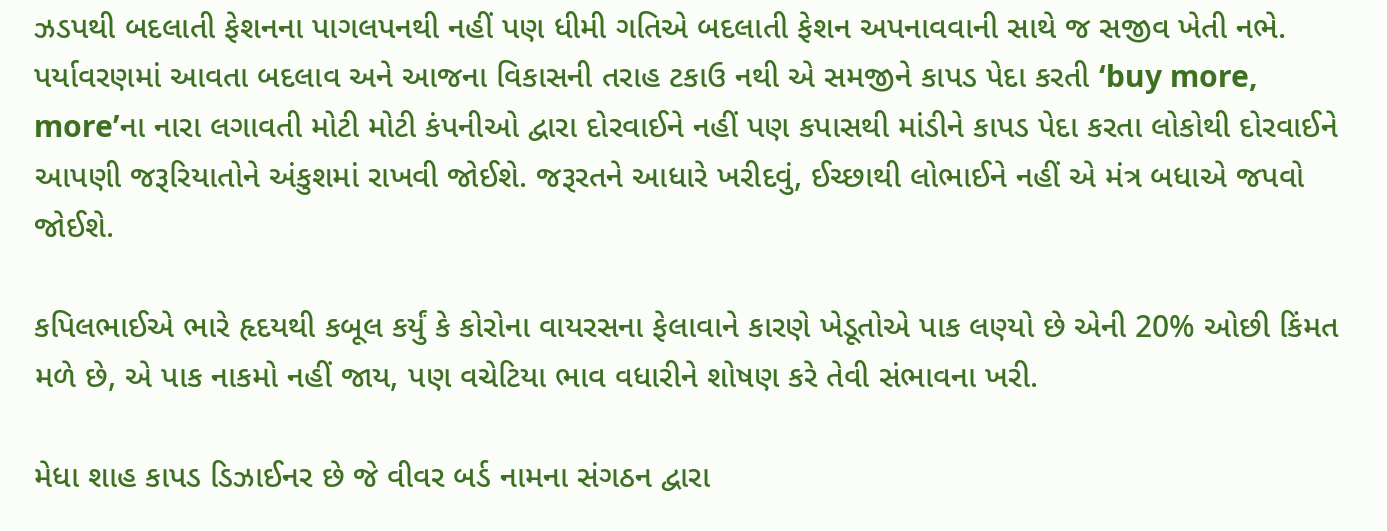ઝડપથી બદલાતી ફેશનના પાગલપનથી નહીં પણ ધીમી ગતિએ બદલાતી ફેશન અપનાવવાની સાથે જ સજીવ ખેતી નભે. પર્યાવરણમાં આવતા બદલાવ અને આજના વિકાસની તરાહ ટકાઉ નથી એ સમજીને કાપડ પેદા કરતી ‘buy more, more’ના નારા લગાવતી મોટી મોટી કંપનીઓ દ્વારા દોરવાઈને નહીં પણ કપાસથી માંડીને કાપડ પેદા કરતા લોકોથી દોરવાઈને આપણી જરૂરિયાતોને અંકુશમાં રાખવી જોઈશે. જરૂરતને આધારે ખરીદવું, ઈચ્છાથી લોભાઈને નહીં એ મંત્ર બધાએ જપવો જોઈશે.

કપિલભાઈએ ભારે હૃદયથી કબૂલ કર્યું કે કોરોના વાયરસના ફેલાવાને કારણે ખેડૂતોએ પાક લણ્યો છે એની 20% ઓછી કિંમત મળે છે, એ પાક નાકમો નહીં જાય, પણ વચેટિયા ભાવ વધારીને શોષણ કરે તેવી સંભાવના ખરી.

મેધા શાહ કાપડ ડિઝાઈનર છે જે વીવર બર્ડ નામના સંગઠન દ્વારા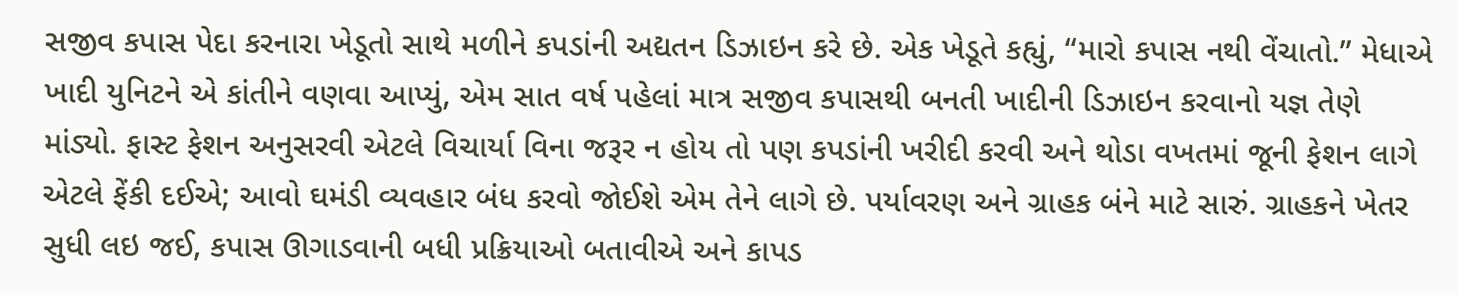સજીવ કપાસ પેદા કરનારા ખેડૂતો સાથે મળીને કપડાંની અદ્યતન ડિઝાઇન કરે છે. એક ખેડૂતે કહ્યું, “મારો કપાસ નથી વેંચાતો.” મેધાએ ખાદી યુનિટને એ કાંતીને વણવા આપ્યું, એમ સાત વર્ષ પહેલાં માત્ર સજીવ કપાસથી બનતી ખાદીની ડિઝાઇન કરવાનો યજ્ઞ તેણે માંડ્યો. ફાસ્ટ ફેશન અનુસરવી એટલે વિચાર્યા વિના જરૂર ન હોય તો પણ કપડાંની ખરીદી કરવી અને થોડા વખતમાં જૂની ફેશન લાગે એટલે ફેંકી દઈએ; આવો ઘમંડી વ્યવહાર બંધ કરવો જોઈશે એમ તેને લાગે છે. પર્યાવરણ અને ગ્રાહક બંને માટે સારું. ગ્રાહકને ખેતર સુધી લઇ જઈ, કપાસ ઊગાડવાની બધી પ્રક્રિયાઓ બતાવીએ અને કાપડ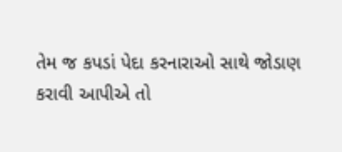તેમ જ કપડાં પેદા કરનારાઓ સાથે જોડાણ કરાવી આપીએ તો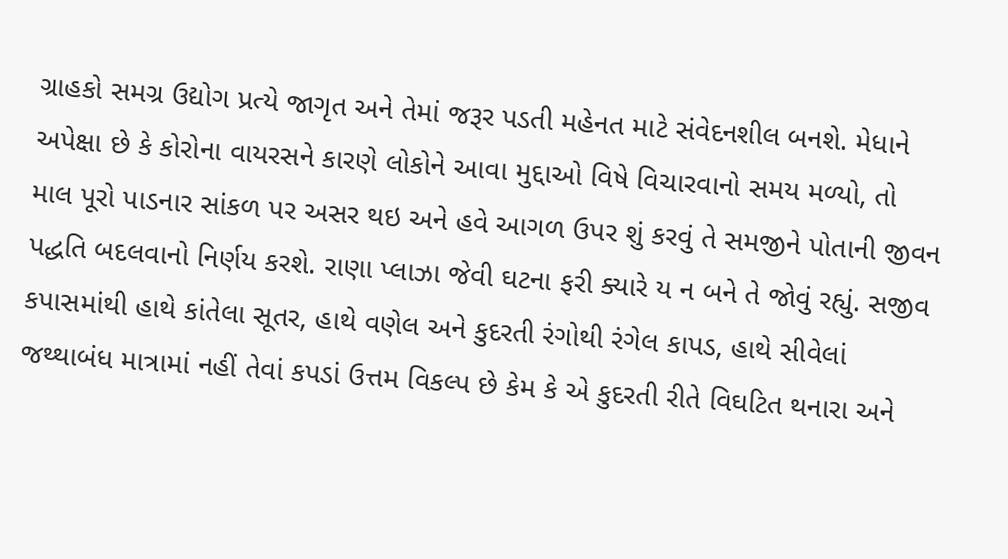ગ્રાહકો સમગ્ર ઉદ્યોગ પ્રત્યે જાગૃત અને તેમાં જરૂર પડતી મહેનત માટે સંવેદનશીલ બનશે. મેધાને અપેક્ષા છે કે કોરોના વાયરસને કારણે લોકોને આવા મુદ્દાઓ વિષે વિચારવાનો સમય મળ્યો, તો માલ પૂરો પાડનાર સાંકળ પર અસર થઇ અને હવે આગળ ઉપર શું કરવું તે સમજીને પોતાની જીવન પદ્ધતિ બદલવાનો નિર્ણય કરશે. રાણા પ્લાઝા જેવી ઘટના ફરી ક્યારે ય ન બને તે જોવું રહ્યું. સજીવ કપાસમાંથી હાથે કાંતેલા સૂતર, હાથે વણેલ અને કુદરતી રંગોથી રંગેલ કાપડ, હાથે સીવેલાં જથ્થાબંધ માત્રામાં નહીં તેવાં કપડાં ઉત્તમ વિકલ્પ છે કેમ કે એ કુદરતી રીતે વિઘટિત થનારા અને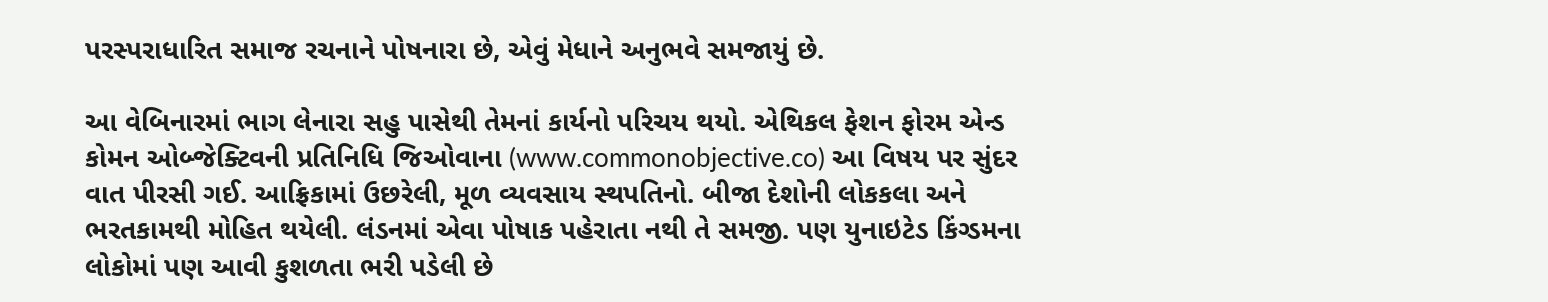પરસ્પરાધારિત સમાજ રચનાને પોષનારા છે, એવું મેધાને અનુભવે સમજાયું છે.

આ વેબિનારમાં ભાગ લેનારા સહુ પાસેથી તેમનાં કાર્યનો પરિચય થયો. એથિકલ ફેશન ફોરમ એન્ડ કોમન ઓબ્જેક્ટિવની પ્રતિનિધિ જિઓવાના (www.commonobjective.co) આ વિષય પર સુંદર વાત પીરસી ગઈ. આફ્રિકામાં ઉછરેલી, મૂળ વ્યવસાય સ્થપતિનો. બીજા દેશોની લોકકલા અને ભરતકામથી મોહિત થયેલી. લંડનમાં એવા પોષાક પહેરાતા નથી તે સમજી. પણ યુનાઇટેડ કિંગ્ડમના લોકોમાં પણ આવી કુશળતા ભરી પડેલી છે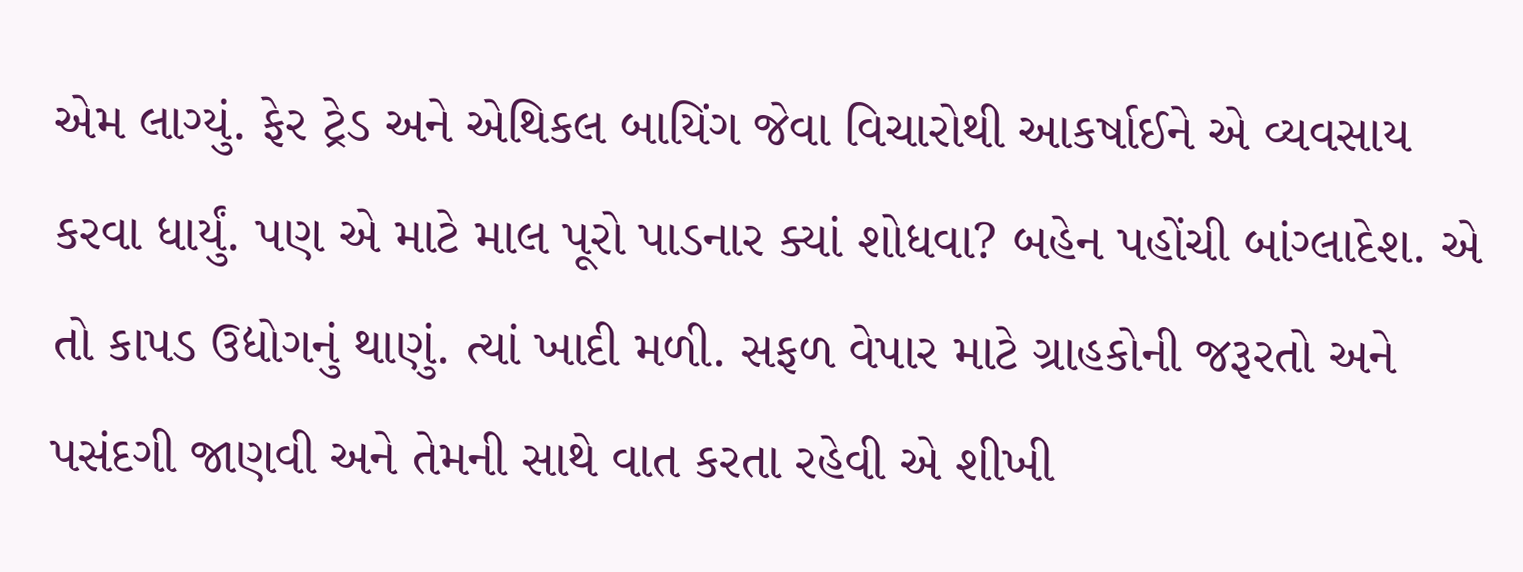એમ લાગ્યું. ફેર ટ્રેડ અને એથિકલ બાયિંગ જેવા વિચારોથી આકર્ષાઈને એ વ્યવસાય કરવા ધાર્યું. પણ એ માટે માલ પૂરો પાડનાર ક્યાં શોધવા? બહેન પહોંચી બાંગ્લાદેશ. એ તો કાપડ ઉદ્યોગનું થાણું. ત્યાં ખાદી મળી. સફળ વેપાર માટે ગ્રાહકોની જરૂરતો અને પસંદગી જાણવી અને તેમની સાથે વાત કરતા રહેવી એ શીખી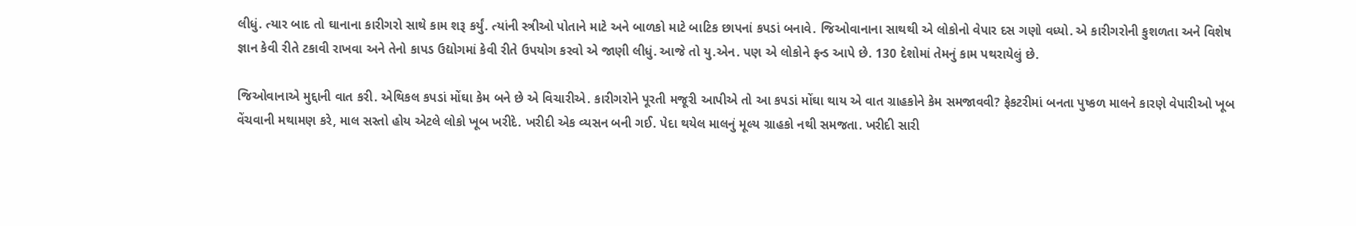લીધું. ત્યાર બાદ તો ઘાનાના કારીગરો સાથે કામ શરૂ કર્યું. ત્યાંની સ્ત્રીઓ પોતાને માટે અને બાળકો માટે બાટિક છાપનાં કપડાં બનાવે. જિઓવાનાના સાથથી એ લોકોનો વેપાર દસ ગણો વધ્યો. એ કારીગરોની કુશળતા અને વિશેષ જ્ઞાન કેવી રીતે ટકાવી રાખવા અને તેનો કાપડ ઉદ્યોગમાં કેવી રીતે ઉપયોગ કરવો એ જાણી લીધું. આજે તો યુ.એન. પણ એ લોકોને ફન્ડ આપે છે. 130 દેશોમાં તેમનું કામ પથરાયેલું છે.

જિઓવાનાએ મુદ્દાની વાત કરી. એથિકલ કપડાં મોંઘા કેમ બને છે એ વિચારીએ. કારીગરોને પૂરતી મજૂરી આપીએ તો આ કપડાં મોંઘા થાય એ વાત ગ્રાહકોને કેમ સમજાવવી? ફેકટરીમાં બનતા પુષ્કળ માલને કારણે વેપારીઓ ખૂબ વેંચવાની મથામણ કરે, માલ સસ્તો હોય એટલે લોકો ખૂબ ખરીદે. ખરીદી એક વ્યસન બની ગઈ. પેદા થયેલ માલનું મૂલ્ય ગ્રાહકો નથી સમજતા. ખરીદી સારી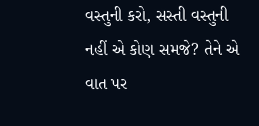વસ્તુની કરો, સસ્તી વસ્તુની નહીં એ કોણ સમજે? તેને એ વાત પર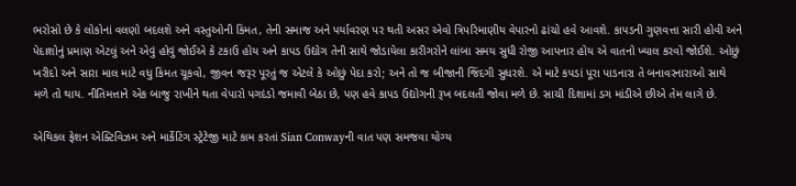ભરોસો છે કે લોકોનાં વલણો બદલશે અને વસ્તુઓની કિંમત, તેની સમાજ અને પર્યાવરણ પર થતી અસર એવો ત્રિપરિમાણીય વેપારનો ઢાંચો હવે આવશે. કાપડની ગુણવત્તા સારી હોવી અને પેદાશોનું પ્રમાણ એટલું અને એવું હોવું જોઈએ કે ટકાઉ હોય અને કાપડ ઉદ્યોગ તેની સાથે જોડાયેલા કારીગરોને લાંબા સમય સુધી રોજી આપનાર હોય એ વાતનો ખ્યાલ કરવો જોઈશે. ઓછું ખરીદો અને સારા માલ માટે વધુ કિંમત ચૂકવો, જીવન જરૂર પૂરતું જ એટલે કે ઓછું પેદા કરો; અને તો જ બીજાની જિંદગી સુધરશે. એ માટે કપડાં પૂરા પાડનારા તે બનાવરનારાઓ સાથે મળે તો થાય. નીતિમત્તાને એક બાજુ રાખીને થતા વેપારો પગદંડો જમાવી બેઠા છે, પણ હવે કાપડ ઉદ્યોગની રૂખ બદલતી જોવા મળે છે. સાચી દિશામાં ડગ માંડીએ છીએ તેમ લાગે છે.

એથિકલ ફેશન એક્ટિવિઝમ અને માર્કેટિંગ સ્ટ્રેટેજી માટે કામ કરતાં Sian Conwayની વાત પણ સમજવા યોગ્ય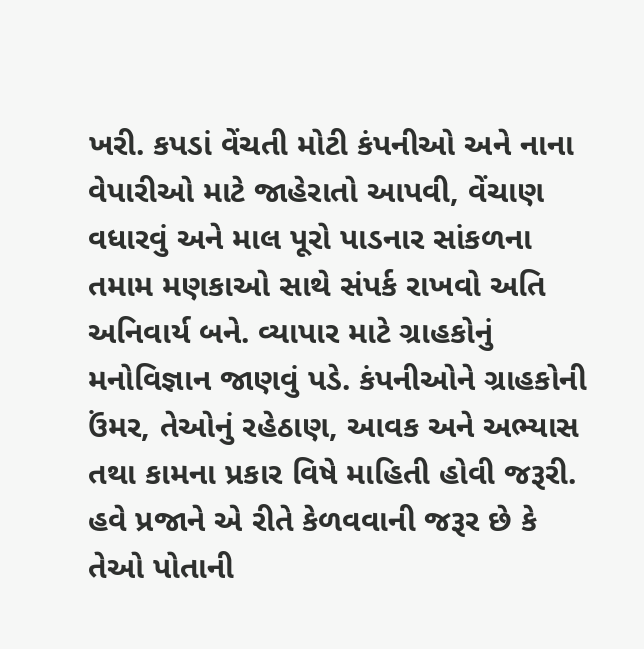ખરી. કપડાં વેંચતી મોટી કંપનીઓ અને નાના વેપારીઓ માટે જાહેરાતો આપવી, વેંચાણ વધારવું અને માલ પૂરો પાડનાર સાંકળના તમામ મણકાઓ સાથે સંપર્ક રાખવો અતિ અનિવાર્ય બને. વ્યાપાર માટે ગ્રાહકોનું મનોવિજ્ઞાન જાણવું પડે. કંપનીઓને ગ્રાહકોની ઉંમર, તેઓનું રહેઠાણ, આવક અને અભ્યાસ તથા કામના પ્રકાર વિષે માહિતી હોવી જરૂરી. હવે પ્રજાને એ રીતે કેળવવાની જરૂર છે કે તેઓ પોતાની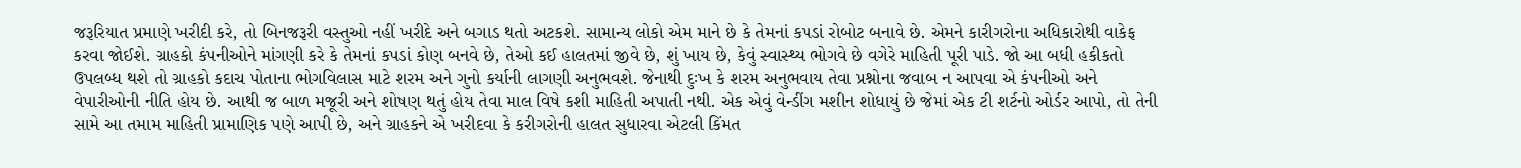જરૂરિયાત પ્રમાણે ખરીદી કરે, તો બિનજરૂરી વસ્તુઓ નહીં ખરીદે અને બગાડ થતો અટકશે. સામાન્ય લોકો એમ માને છે કે તેમનાં કપડાં રોબોટ બનાવે છે. એમને કારીગરોના અધિકારોથી વાકેફ કરવા જોઈશે. ગ્રાહકો કંપનીઓને માંગણી કરે કે તેમનાં કપડાં કોણ બનવે છે, તેઓ કઈ હાલતમાં જીવે છે, શું ખાય છે, કેવું સ્વાસ્થ્ય ભોગવે છે વગેરે માહિતી પૂરી પાડે. જો આ બધી હકીકતો ઉપલબ્ધ થશે તો ગ્રાહકો કદાચ પોતાના ભોગવિલાસ માટે શરમ અને ગુનો કર્યાની લાગણી અનુભવશે. જેનાથી દુઃખ કે શરમ અનુભવાય તેવા પ્રશ્નોના જવાબ ન આપવા એ કંપનીઓ અને વેપારીઓની નીતિ હોય છે. આથી જ બાળ મજૂરી અને શોષણ થતું હોય તેવા માલ વિષે કશી માહિતી અપાતી નથી. એક એવું વેન્ડીંગ મશીન શોધાયું છે જેમાં એક ટી શર્ટનો ઓર્ડર આપો, તો તેની સામે આ તમામ માહિતી પ્રામાણિક પણે આપી છે, અને ગ્રાહકને એ ખરીદવા કે કરીગરોની હાલત સુધારવા એટલી કિંમત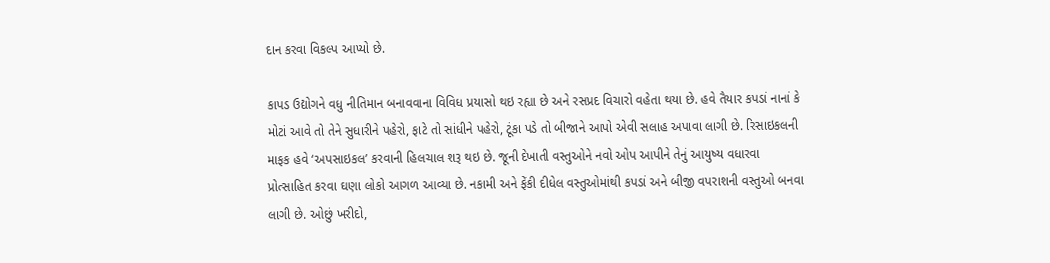દાન કરવા વિકલ્પ આપ્યો છે.

કાપડ ઉદ્યોગને વધુ નીતિમાન બનાવવાના વિવિધ પ્રયાસો થઇ રહ્યા છે અને રસપ્રદ વિચારો વહેતા થયા છે. હવે તૈયાર કપડાં નાનાં કે મોટાં આવે તો તેને સુધારીને પહેરો, ફાટે તો સાંધીને પહેરો, ટૂંકા પડે તો બીજાને આપો એવી સલાહ અપાવા લાગી છે. રિસાઇકલની માફક હવે ‘અપસાઇકલ’ કરવાની હિલચાલ શરૂ થઇ છે. જૂની દેખાતી વસ્તુઓને નવો ઓપ આપીને તેનું આયુષ્ય વધારવા પ્રોત્સાહિત કરવા ઘણા લોકો આગળ આવ્યા છે. નકામી અને ફેંકી દીધેલ વસ્તુઓમાંથી કપડાં અને બીજી વપરાશની વસ્તુઓ બનવા લાગી છે. ઓછું ખરીદો,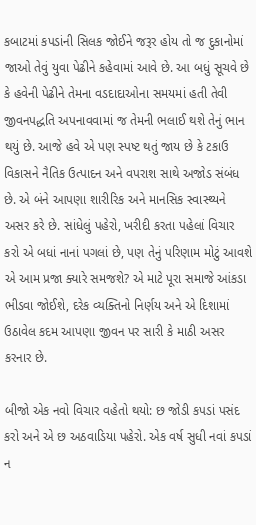કબાટમાં કપડાંની સિલક જોઈને જરૂર હોય તો જ દુકાનોમાં જાઓ તેવું યુવા પેઢીને કહેવામાં આવે છે. આ બધું સૂચવે છે કે હવેની પેઢીને તેમના વડદાદાઓના સમયમાં હતી તેવી જીવનપદ્ધતિ અપનાવવામાં જ તેમની ભલાઈ થશે તેનું ભાન થયું છે. આજે હવે એ પણ સ્પષ્ટ થતું જાય છે કે ટકાઉ વિકાસને નૈતિક ઉત્પાદન અને વપરાશ સાથે અજોડ સંબંધ છે. એ બંને આપણા શારીરિક અને માનસિક સ્વાસ્થ્યને અસર કરે છે. સાંધેલું પહેરો, ખરીદી કરતા પહેલાં વિચાર કરો એ બધાં નાનાં પગલાં છે, પણ તેનું પરિણામ મોટું આવશે એ આમ પ્રજા ક્યારે સમજશે? એ માટે પૂરા સમાજે આંકડા ભીડવા જોઈશે, દરેક વ્યક્તિનો નિર્ણય અને એ દિશામાં ઉઠાવેલ કદમ આપણા જીવન પર સારી કે માઠી અસર કરનાર છે.

બીજો એક નવો વિચાર વહેતો થયો: છ જોડી કપડાં પસંદ કરો અને એ છ અઠવાડિયા પહેરો. એક વર્ષ સુધી નવાં કપડાં ન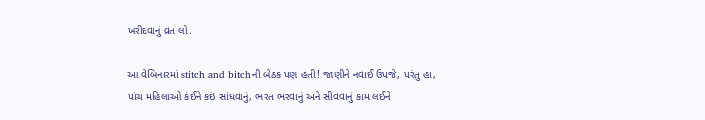ખરીદવાનું વ્રત લો.

આ વેબિનારમાં stitch and bitchની બેઠક પણ હતી! જાણીને નવાઈ ઉપજે, પરંતુ હા, પાંચ મહિલાઓ કંઈને કઇં સાંધવાનું, ભરત ભરવાનું અને સીવવાનું કામ લઈને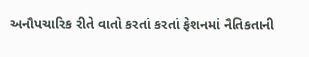અનૌપચારિક રીતે વાતો કરતાં કરતાં ફેશનમાં નૈતિકતાની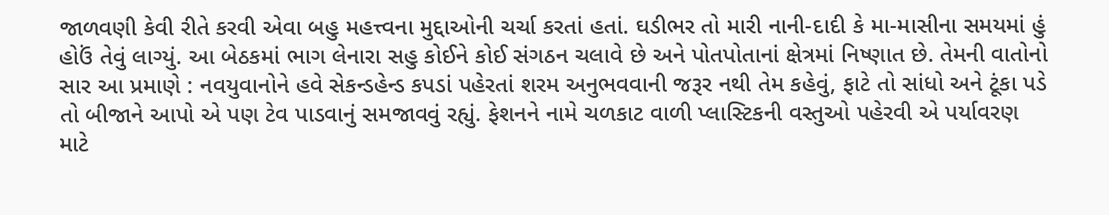જાળવણી કેવી રીતે કરવી એવા બહુ મહત્ત્વના મુદ્દાઓની ચર્ચા કરતાં હતાં. ઘડીભર તો મારી નાની-દાદી કે મા-માસીના સમયમાં હું હોઉં તેવું લાગ્યું. આ બેઠકમાં ભાગ લેનારા સહુ કોઈને કોઈ સંગઠન ચલાવે છે અને પોતપોતાનાં ક્ષેત્રમાં નિષ્ણાત છે. તેમની વાતોનો સાર આ પ્રમાણે : નવયુવાનોને હવે સેકન્ડહેન્ડ કપડાં પહેરતાં શરમ અનુભવવાની જરૂર નથી તેમ કહેવું, ફાટે તો સાંધો અને ટૂંકા પડે તો બીજાને આપો એ પણ ટેવ પાડવાનું સમજાવવું રહ્યું. ફેશનને નામે ચળકાટ વાળી પ્લાસ્ટિકની વસ્તુઓ પહેરવી એ પર્યાવરણ માટે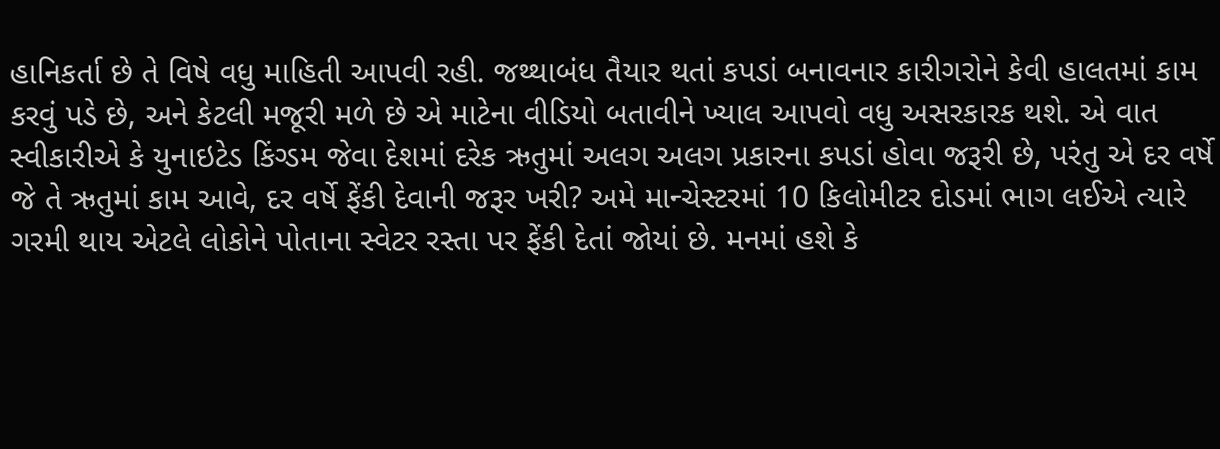હાનિકર્તા છે તે વિષે વધુ માહિતી આપવી રહી. જથ્થાબંધ તૈયાર થતાં કપડાં બનાવનાર કારીગરોને કેવી હાલતમાં કામ કરવું પડે છે, અને કેટલી મજૂરી મળે છે એ માટેના વીડિયો બતાવીને ખ્યાલ આપવો વધુ અસરકારક થશે. એ વાત સ્વીકારીએ કે યુનાઇટેડ કિંગ્ડમ જેવા દેશમાં દરેક ઋતુમાં અલગ અલગ પ્રકારના કપડાં હોવા જરૂરી છે, પરંતુ એ દર વર્ષે જે તે ઋતુમાં કામ આવે, દર વર્ષે ફેંકી દેવાની જરૂર ખરી? અમે માન્ચેસ્ટરમાં 10 કિલોમીટર દોડમાં ભાગ લઈએ ત્યારે ગરમી થાય એટલે લોકોને પોતાના સ્વેટર રસ્તા પર ફેંકી દેતાં જોયાં છે. મનમાં હશે કે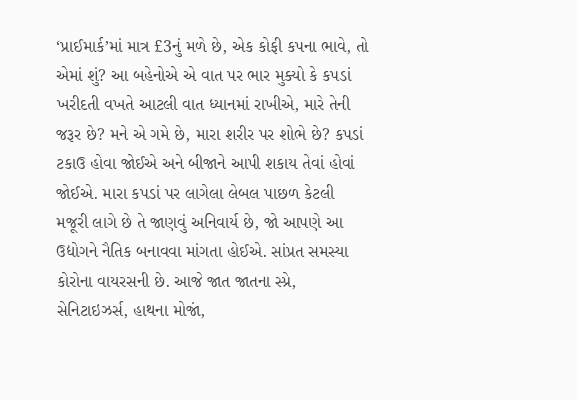‘પ્રાઈમાર્ક’માં માત્ર £3નું મળે છે, એક કોફી કપના ભાવે, તો એમાં શું? આ બહેનોએ એ વાત પર ભાર મુક્યો કે કપડાં ખરીદતી વખતે આટલી વાત ધ્યાનમાં રાખીએ, મારે તેની જરૂર છે? મને એ ગમે છે, મારા શરીર પર શોભે છે? કપડાં ટકાઉ હોવા જોઈએ અને બીજાને આપી શકાય તેવાં હોવાં જોઈએ. મારા કપડાં પર લાગેલા લેબલ પાછળ કેટલી મજૂરી લાગે છે તે જાણવું અનિવાર્ય છે, જો આપણે આ ઉદ્યોગને નૈતિક બનાવવા માંગતા હોઈએ. સાંપ્રત સમસ્યા કોરોના વાયરસની છે. આજે જાત જાતના સ્પ્રે, સેનિટાઇઝર્સ, હાથના મોજાં,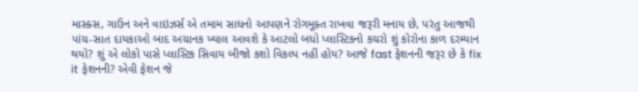માસ્ક્સ, ગાઉન અને વાઇઝર્સ એ તમામ સાધનો આપણને રોગમૂક્ત રાખવા જરૂરી મનાય છે, પરંતુ આજથી પાંચ-સાત દાયકાઓ બાદ અચાનક ખ્યાલ આવશે કે આટલો બધો પ્લાસ્ટિકનો કચરો શું કોરોના કાળ દરમ્યાન થયો? શું એ લોકો પાસે પ્લાસ્ટિક સિવાય બીજો કશો વિકલ્પ નહીં હોય? આજે fast ફેશનની જરૂર છે કે fix it ફેશનની? એવી ફેશન જે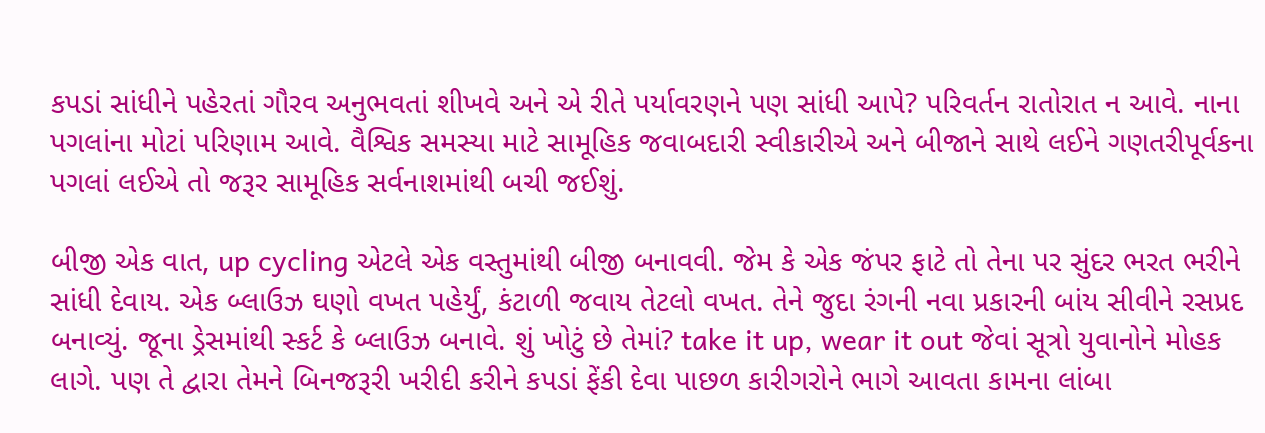કપડાં સાંધીને પહેરતાં ગૌરવ અનુભવતાં શીખવે અને એ રીતે પર્યાવરણને પણ સાંધી આપે? પરિવર્તન રાતોરાત ન આવે. નાના પગલાંના મોટાં પરિણામ આવે. વૈશ્વિક સમસ્યા માટે સામૂહિક જવાબદારી સ્વીકારીએ અને બીજાને સાથે લઈને ગણતરીપૂર્વકના પગલાં લઈએ તો જરૂર સામૂહિક સર્વનાશમાંથી બચી જઈશું.

બીજી એક વાત, up cycling એટલે એક વસ્તુમાંથી બીજી બનાવવી. જેમ કે એક જંપર ફાટે તો તેના પર સુંદર ભરત ભરીને સાંધી દેવાય. એક બ્લાઉઝ ઘણો વખત પહેર્યું, કંટાળી જવાય તેટલો વખત. તેને જુદા રંગની નવા પ્રકારની બાંય સીવીને રસપ્રદ બનાવ્યું. જૂના ડ્રેસમાંથી સ્કર્ટ કે બ્લાઉઝ બનાવે. શું ખોટું છે તેમાં? take it up, wear it out જેવાં સૂત્રો યુવાનોને મોહક લાગે. પણ તે દ્વારા તેમને બિનજરૂરી ખરીદી કરીને કપડાં ફેંકી દેવા પાછળ કારીગરોને ભાગે આવતા કામના લાંબા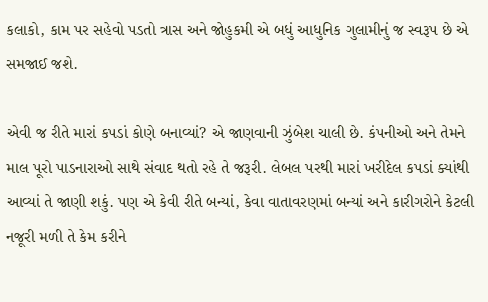કલાકો, કામ પર સહેવો પડતો ત્રાસ અને જોહુકમી એ બધું આધુનિક ગુલામીનું જ સ્વરૂપ છે એ સમજાઈ જશે.

એવી જ રીતે મારાં કપડાં કોણે બનાવ્યાં? એ જાણવાની ઝુંબેશ ચાલી છે. કંપનીઓ અને તેમને માલ પૂરો પાડનારાઓ સાથે સંવાદ થતો રહે તે જરૂરી. લેબલ પરથી મારાં ખરીદેલ કપડાં ક્યાંથી આવ્યાં તે જાણી શકું. પણ એ કેવી રીતે બન્યાં, કેવા વાતાવરણમાં બન્યાં અને કારીગરોને કેટલી નજૂરી મળી તે કેમ કરીને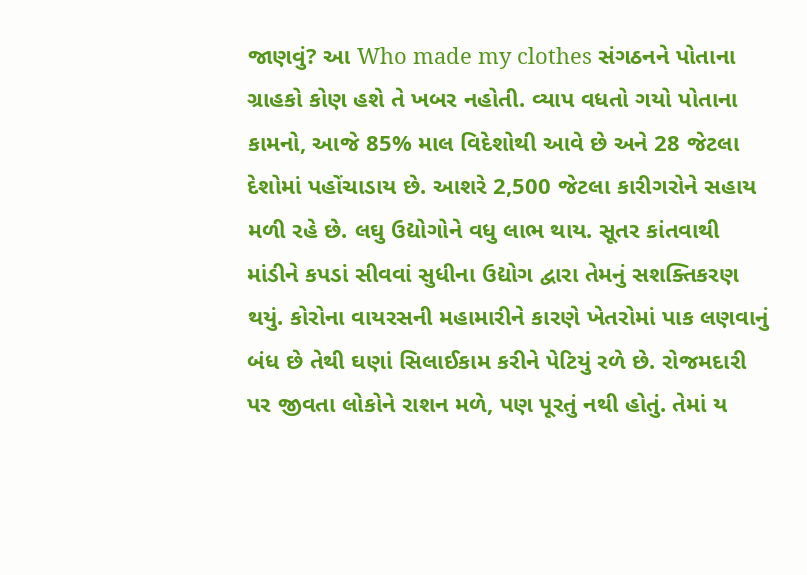જાણવું? આ Who made my clothes સંગઠનને પોતાના ગ્રાહકો કોણ હશે તે ખબર નહોતી. વ્યાપ વધતો ગયો પોતાના કામનો, આજે 85% માલ વિદેશોથી આવે છે અને 28 જેટલા દેશોમાં પહોંચાડાય છે. આશરે 2,500 જેટલા કારીગરોને સહાય મળી રહે છે. લઘુ ઉદ્યોગોને વધુ લાભ થાય. સૂતર કાંતવાથી માંડીને કપડાં સીવવાં સુધીના ઉદ્યોગ દ્વારા તેમનું સશક્તિકરણ થયું. કોરોના વાયરસની મહામારીને કારણે ખેતરોમાં પાક લણવાનું બંધ છે તેથી ઘણાં સિલાઈકામ કરીને પેટિયું રળે છે. રોજમદારી પર જીવતા લોકોને રાશન મળે, પણ પૂરતું નથી હોતું. તેમાં ય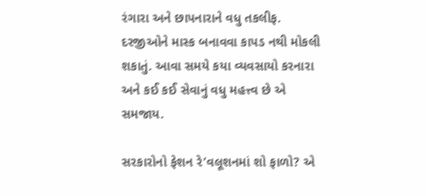રંગારા અને છાપનારાને વધુ તકલીફ. દરજીઓને માસ્ક બનાવવા કાપડ નથી મોકલી શકાતું. આવા સમયે કયા વ્યવસાયો કરનારા અને કઈ કઈ સેવાનું વધુ મહત્ત્વ છે એ સમજાય.

સરકારોનો ફેશન રે’વલૂશનમાં શો ફાળો? એ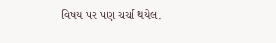વિષય પર પણ ચર્ચા થયેલ.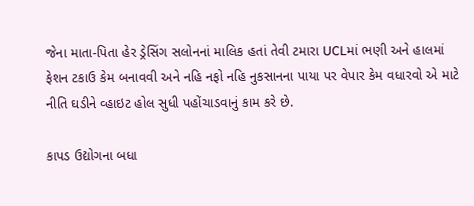જેના માતા-પિતા હેર ડ્રેસિંગ સલોનનાં માલિક હતાં તેવી ટમારા UCLમાં ભણી અને હાલમાં ફેશન ટકાઉ કેમ બનાવવી અને નહિ નફો નહિ નુકસાનના પાયા પર વેપાર કેમ વધારવો એ માટે નીતિ ઘડીને વ્હાઇટ હોલ સુધી પહોંચાડવાનું કામ કરે છે.

કાપડ ઉદ્યોગના બધા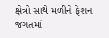ક્ષેત્રો સાથે મળીને ફેશન જગતમાં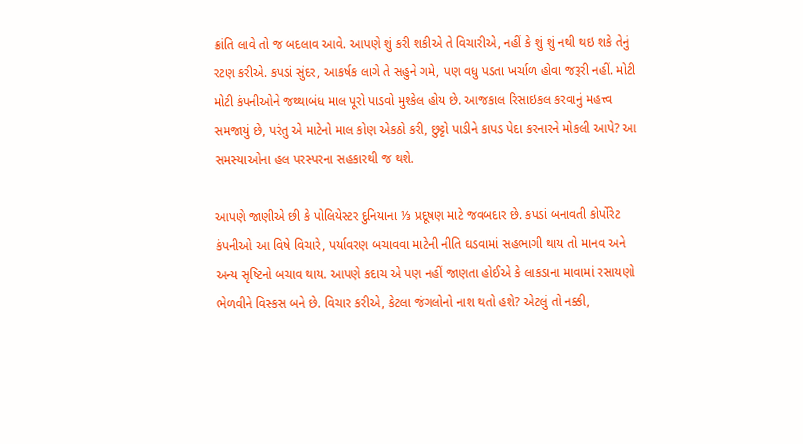ક્રાંતિ લાવે તો જ બદલાવ આવે. આપણે શું કરી શકીએ તે વિચારીએ, નહીં કે શું શું નથી થઇ શકે તેનું રટણ કરીએ. કપડાં સુંદર, આકર્ષક લાગે તે સહુને ગમે, પણ વધુ પડતા ખર્ચાળ હોવા જરૂરી નહીં. મોટી મોટી કંપનીઓને જથ્થાબંધ માલ પૂરો પાડવો મુશ્કેલ હોય છે. આજકાલ રિસાઇકલ કરવાનું મહત્ત્વ સમજાયું છે, પરંતુ એ માટેનો માલ કોણ એકઠો કરી, છુટ્ટો પાડીને કાપડ પેદા કરનારને મોકલી આપે? આ સમસ્યાઓના હલ પરસ્પરના સહકારથી જ થશે.

આપણે જાણીએ છી કે પોલિયેસ્ટર દુનિયાના ⅓ પ્રદૂષણ માટે જવબદાર છે. કપડાં બનાવતી કોર્પોરેટ કંપનીઓ આ વિષે વિચારે, પર્યાવરણ બચાવવા માટેની નીતિ ઘડવામાં સહભાગી થાય તો માનવ અને અન્ય સૃષ્ટિનો બચાવ થાય. આપણે કદાચ એ પણ નહીં જાણતા હોઈએ કે લાકડાના માવામાં રસાયણો ભેળવીને વિસ્કસ બને છે. વિચાર કરીએ, કેટલા જંગલોનો નાશ થતો હશે? એટલું તો નક્કી,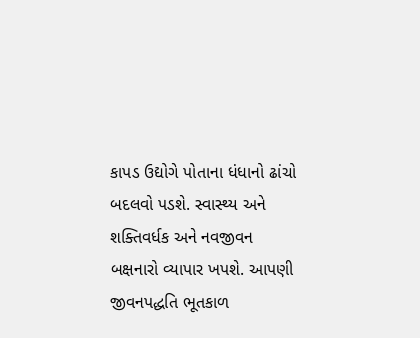કાપડ ઉદ્યોગે પોતાના ધંધાનો ઢાંચો બદલવો પડશે. સ્વાસ્થ્ય અને શક્તિવર્ધક અને નવજીવન બક્ષનારો વ્યાપાર ખપશે. આપણી જીવનપદ્ધતિ ભૂતકાળ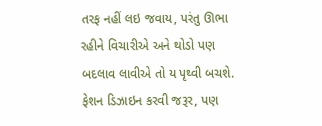તરફ નહીં લઇ જવાય, પરંતુ ઊભા રહીને વિચારીએ અને થોડો પણ બદલાવ લાવીએ તો ય પૃથ્વી બચશે. ફેશન ડિઝાઇન કરવી જરૂર, પણ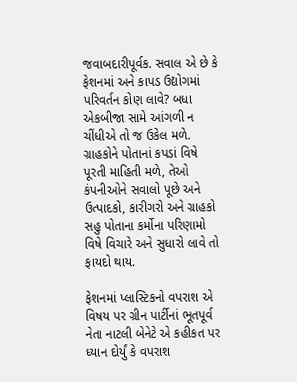જવાબદારીપૂર્વક. સવાલ એ છે કે ફેશનમાં અને કાપડ ઉદ્યોગમાં પરિવર્તન કોણ લાવે? બધા એકબીજા સામે આંગળી ન ચીંધીએ તો જ ઉકેલ મળે. ગ્રાહકોને પોતાનાં કપડાં વિષે પૂરતી માહિતી મળે, તેઓ કંપનીઓને સવાલો પૂછે અને ઉત્પાદકો, કારીગરો અને ગ્રાહકો સહુ પોતાના કર્મોના પરિણામો વિષે વિચારે અને સુધારો લાવે તો ફાયદો થાય.

ફેશનમાં પ્લાસ્ટિકનો વપરાશ એ વિષય પર ગ્રીન પાર્ટીનાં ભૂતપૂર્વ નેતા નાટલી બેનેટે એ કહીકત પર ધ્યાન દોર્યું કે વપરાશ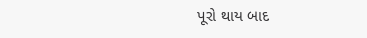પૂરો થાય બાદ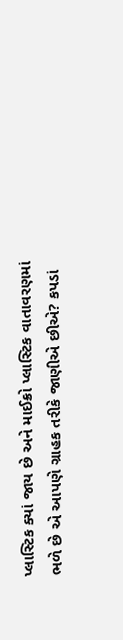પ્લાસ્ટિક ક્યાં જાય છે અને માઈક્રો પ્લાસ્ટિક વાતાવરણમાં ભળે છે એ આપણે ગ્રાહક તરીકે જાણીએ છીએ? કપડાં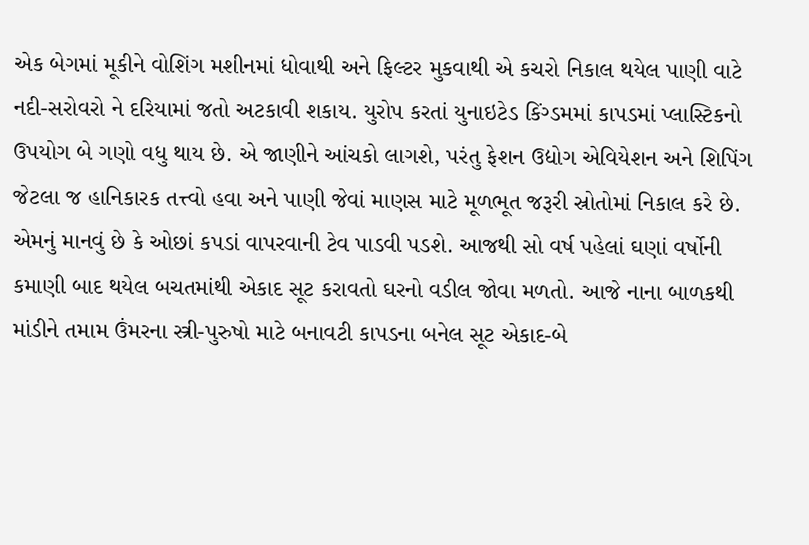એક બેગમાં મૂકીને વોશિંગ મશીનમાં ધોવાથી અને ફિલ્ટર મુકવાથી એ કચરો નિકાલ થયેલ પાણી વાટે નદી-સરોવરો ને દરિયામાં જતો અટકાવી શકાય. યુરોપ કરતાં યુનાઇટેડ કિંગ્ડમમાં કાપડમાં પ્લાસ્ટિકનો ઉપયોગ બે ગણો વધુ થાય છે. એ જાણીને આંચકો લાગશે, પરંતુ ફેશન ઉદ્યોગ એવિયેશન અને શિપિંગ જેટલા જ હાનિકારક તત્ત્વો હવા અને પાણી જેવાં માણસ માટે મૂળભૂત જરૂરી સ્રોતોમાં નિકાલ કરે છે. એમનું માનવું છે કે ઓછાં કપડાં વાપરવાની ટેવ પાડવી પડશે. આજથી સો વર્ષ પહેલાં ઘણાં વર્ષોની કમાણી બાદ થયેલ બચતમાંથી એકાદ સૂટ કરાવતો ઘરનો વડીલ જોવા મળતો. આજે નાના બાળકથી માંડીને તમામ ઉંમરના સ્ત્રી-પુરુષો માટે બનાવટી કાપડના બનેલ સૂટ એકાદ-બે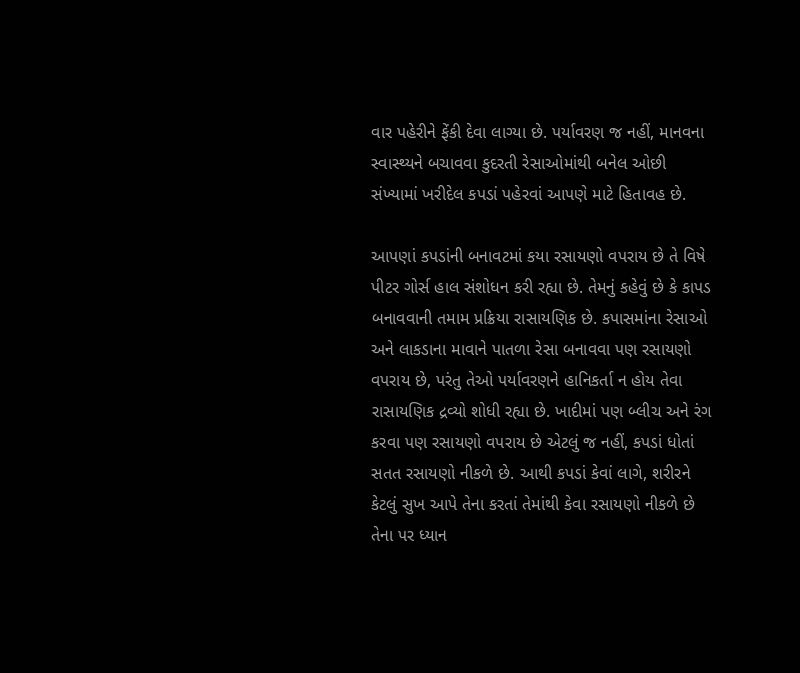વાર પહેરીને ફેંકી દેવા લાગ્યા છે. પર્યાવરણ જ નહીં, માનવના સ્વાસ્થ્યને બચાવવા કુદરતી રેસાઓમાંથી બનેલ ઓછી સંખ્યામાં ખરીદેલ કપડાં પહેરવાં આપણે માટે હિતાવહ છે.

આપણાં કપડાંની બનાવટમાં કયા રસાયણો વપરાય છે તે વિષે પીટર ગોર્સ હાલ સંશોધન કરી રહ્યા છે. તેમનું કહેવું છે કે કાપડ બનાવવાની તમામ પ્રક્રિયા રાસાયણિક છે. કપાસમાંના રેસાઓ અને લાકડાના માવાને પાતળા રેસા બનાવવા પણ રસાયણો વપરાય છે, પરંતુ તેઓ પર્યાવરણને હાનિકર્તા ન હોય તેવા રાસાયણિક દ્રવ્યો શોધી રહ્યા છે. ખાદીમાં પણ બ્લીચ અને રંગ કરવા પણ રસાયણો વપરાય છે એટલું જ નહીં, કપડાં ધોતાં સતત રસાયણો નીકળે છે. આથી કપડાં કેવાં લાગે, શરીરને કેટલું સુખ આપે તેના કરતાં તેમાંથી કેવા રસાયણો નીકળે છે તેના પર ધ્યાન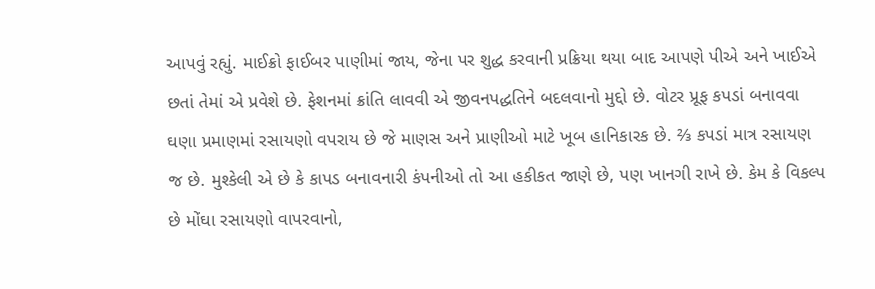આપવું રહ્યું. માઈક્રો ફાઈબર પાણીમાં જાય, જેના પર શુદ્ધ કરવાની પ્રક્રિયા થયા બાદ આપણે પીએ અને ખાઈએ છતાં તેમાં એ પ્રવેશે છે. ફેશનમાં ક્રાંતિ લાવવી એ જીવનપદ્ધતિને બદલવાનો મુદ્દો છે. વોટર પ્રૂફ કપડાં બનાવવા ઘણા પ્રમાણમાં રસાયણો વપરાય છે જે માણસ અને પ્રાણીઓ માટે ખૂબ હાનિકારક છે. ⅔ કપડાં માત્ર રસાયણ જ છે. મુશ્કેલી એ છે કે કાપડ બનાવનારી કંપનીઓ તો આ હકીકત જાણે છે, પણ ખાનગી રાખે છે. કેમ કે વિકલ્પ છે મોંઘા રસાયણો વાપરવાનો,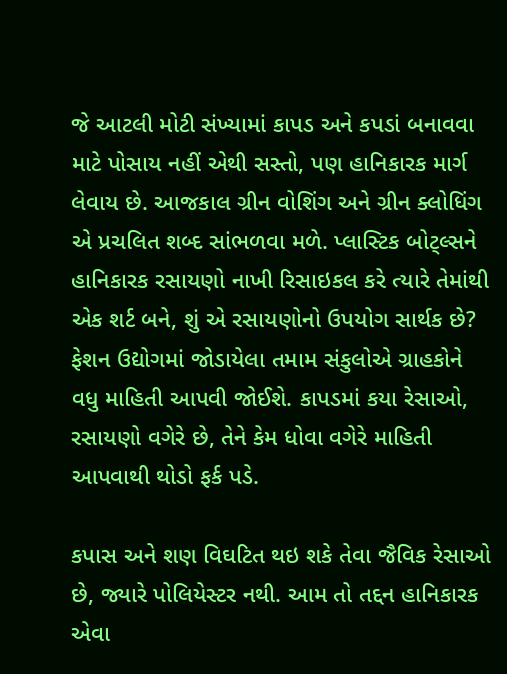જે આટલી મોટી સંખ્યામાં કાપડ અને કપડાં બનાવવા માટે પોસાય નહીં એથી સસ્તો, પણ હાનિકારક માર્ગ લેવાય છે. આજકાલ ગ્રીન વોશિંગ અને ગ્રીન ક્લોધિંગ એ પ્રચલિત શબ્દ સાંભળવા મળે. પ્લાસ્ટિક બોટ્લ્સને હાનિકારક રસાયણો નાખી રિસાઇકલ કરે ત્યારે તેમાંથી એક શર્ટ બને, શું એ રસાયણોનો ઉપયોગ સાર્થક છે? ફેશન ઉદ્યોગમાં જોડાયેલા તમામ સંકુલોએ ગ્રાહકોને વધુ માહિતી આપવી જોઈશે. કાપડમાં કયા રેસાઓ, રસાયણો વગેરે છે, તેને કેમ ધોવા વગેરે માહિતી આપવાથી થોડો ફર્ક પડે.

કપાસ અને શણ વિઘટિત થઇ શકે તેવા જૈવિક રેસાઓ છે, જ્યારે પોલિયેસ્ટર નથી. આમ તો તદ્દન હાનિકારક એવા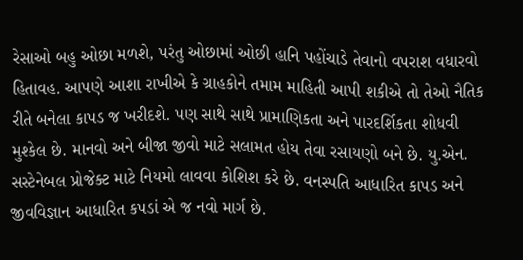રેસાઓ બહુ ઓછા મળશે, પરંતુ ઓછામાં ઓછી હાનિ પહોંચાડે તેવાનો વપરાશ વધારવો હિતાવહ. આપણે આશા રાખીએ કે ગ્રાહકોને તમામ માહિતી આપી શકીએ તો તેઓ નૈતિક રીતે બનેલા કાપડ જ ખરીદશે. પણ સાથે સાથે પ્રામાણિકતા અને પારદર્શિકતા શોધવી મુશ્કેલ છે. માનવો અને બીજા જીવો માટે સલામત હોય તેવા રસાયણો બને છે. યુ.એન. સસ્ટેનેબલ પ્રોજેક્ટ માટે નિયમો લાવવા કોશિશ કરે છે. વનસ્પતિ આધારિત કાપડ અને જીવવિજ્ઞાન આધારિત કપડાં એ જ નવો માર્ગ છે.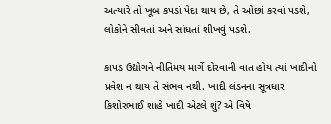અત્યારે તો ખૂબ કપડાં પેદા થાય છે, તે ઓછાં કરવાં પડશે, લોકોને સીવતાં અને સાંધતાં શીખવું પડશે.

કાપડ ઉદ્યોગને નીતિમય માર્ગે દોરવાની વાત હોય ત્યાં ખાદીનો પ્રવેશ ન થાય તે સંભવ નથી. ખાદી લંડનના સૂત્રધાર કિશોરભાઈ શાહે ખાદી એટલે શું? એ વિષે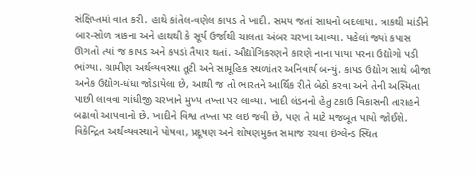સંક્ષિપ્તમાં વાત કરી. હાથે કાંતેલ-વણેલ કાપડ તે ખાદી. સમય જતાં સાધનો બદલાયા. ત્રાકથી માંડીને બાર-સોળ ત્રાકના અને હાથથી કે સૂર્ય ઉર્જાથી ચાલતા અંબર ચરખા આવ્યા. પહેલાં જ્યાં કપાસ ઊગતો ત્યાં જ કાપડ અને કપડાં તૈયાર થતાં. ઔદ્યોગિકરણને કારણે નાના પાયા પરના ઉદ્યોગો પડી ભાંગ્યા. ગ્રામીણ અર્થવ્યવસ્થા તૂટી અને સામૂહિક સ્થળાંતર અનિવાર્ય બન્યું. કાપડ ઉદ્યોગ સાથે બીજા અનેક ઉદ્યોગ-ધંધા જોડાયેલા છે, આથી જ તો ભારતને આર્થિક રીતે બેઠો કરવા અને તેની અસ્મિતા પાછી લાવવા ગાંધીજી ચરખાને મુખ્ય તખ્તા પર લાવ્યા. ખાદી લંડનનો હેતુ ટકાઉ વિકાસની તારાહને બઢાવો આપવાનો છે. ખાદીને વિશ્વ તખ્તા પર લઇ જવી છે, પણ તે માટે મજબૂત પાયો જોઈશે. વિકેન્દ્રિત અર્થવ્યવસ્થાને પોષવા, પ્રદૂષણ અને શોષણમુક્ત સમાજ રચવા ઇંગ્લેન્ડ સ્થિત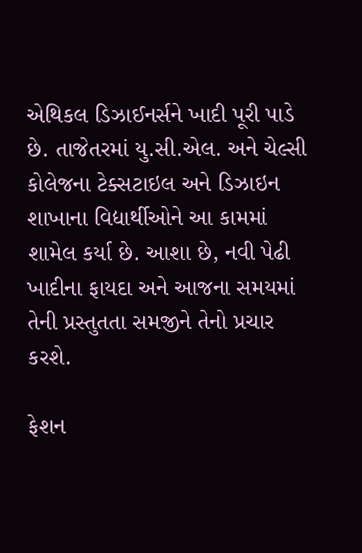એથિકલ ડિઝાઈનર્સને ખાદી પૂરી પાડે છે. તાજેતરમાં યુ.સી.એલ. અને ચેલ્સી કોલેજના ટેક્સટાઇલ અને ડિઝાઇન શાખાના વિદ્યાર્થીઓને આ કામમાં શામેલ કર્યા છે. આશા છે, નવી પેઢી ખાદીના ફાયદા અને આજના સમયમાં તેની પ્રસ્તુતતા સમજીને તેનો પ્રચાર કરશે.

ફેશન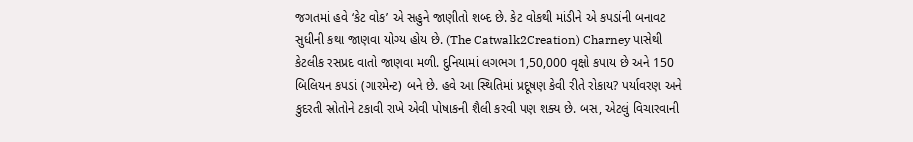જગતમાં હવે ‘કેટ વોક’ એ સહુને જાણીતો શબ્દ છે. કેટ વોકથી માંડીને એ કપડાંની બનાવટ સુધીની કથા જાણવા યોગ્ય હોય છે. (The Catwalk2Creation) Charney પાસેથી કેટલીક રસપ્રદ વાતો જાણવા મળી. દુનિયામાં લગભગ 1,50,000 વૃક્ષો કપાય છે અને 150 બિલિયન કપડાં (ગારમેન્ટ) બને છે. હવે આ સ્થિતિમાં પ્રદૂષણ કેવી રીતે રોકાય? પર્યાવરણ અને કુદરતી સ્રોતોને ટકાવી રાખે એવી પોષાકની શૈલી કરવી પણ શક્ય છે. બસ, એટલું વિચારવાની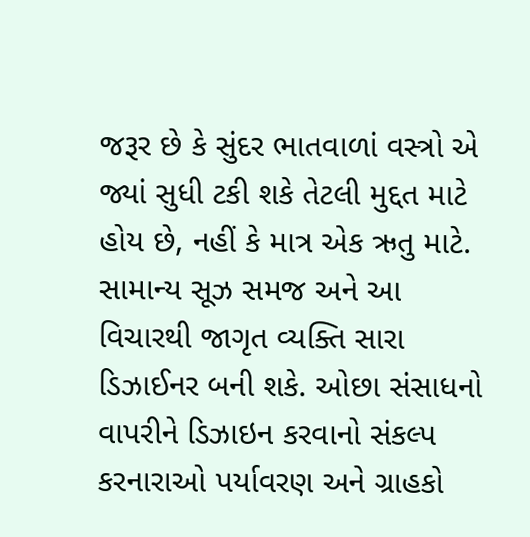જરૂર છે કે સુંદર ભાતવાળાં વસ્ત્રો એ જ્યાં સુધી ટકી શકે તેટલી મુદ્દત માટે હોય છે, નહીં કે માત્ર એક ઋતુ માટે. સામાન્ય સૂઝ સમજ અને આ વિચારથી જાગૃત વ્યક્તિ સારા ડિઝાઈનર બની શકે. ઓછા સંસાધનો વાપરીને ડિઝાઇન કરવાનો સંકલ્પ કરનારાઓ પર્યાવરણ અને ગ્રાહકો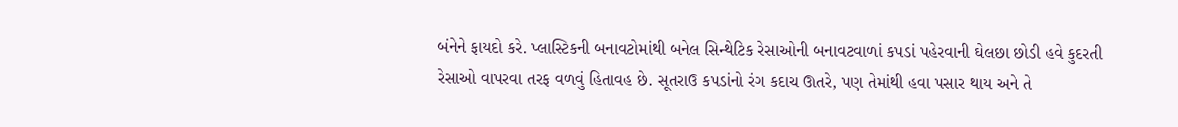બંનેને ફાયદો કરે. પ્લાસ્ટિકની બનાવટોમાંથી બનેલ સિન્થેટિક રેસાઓની બનાવટવાળાં કપડાં પહેરવાની ઘેલછા છોડી હવે કુદરતી રેસાઓ વાપરવા તરફ વળવું હિતાવહ છે. સૂતરાઉ કપડાંનો રંગ કદાચ ઊતરે, પણ તેમાંથી હવા પસાર થાય અને તે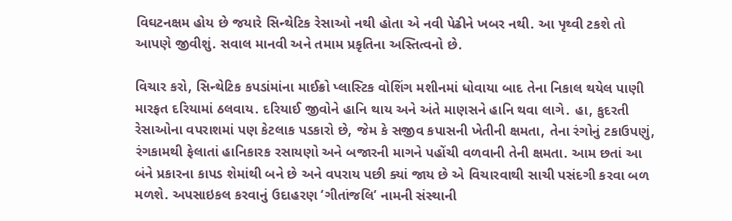વિઘટનક્ષમ હોય છે જયારે સિન્થેટિક રેસાઓ નથી હોતા એ નવી પેઢીને ખબર નથી. આ પૃથ્વી ટકશે તો આપણે જીવીશું. સવાલ માનવી અને તમામ પ્રકૃતિના અસ્તિત્વનો છે.

વિચાર કરો, સિન્થેટિક કપડાંમાંના માઈક્રો પ્લાસ્ટિક વોશિંગ મશીનમાં ધોવાયા બાદ તેના નિકાલ થયેલ પાણી મારફત દરિયામાં ઠલવાય. દરિયાઈ જીવોને હાનિ થાય અને અંતે માણસને હાનિ થવા લાગે. હા, કુદરતી રેસાઓના વપરાશમાં પણ કેટલાક પડકારો છે, જેમ કે સજીવ કપાસની ખેતીની ક્ષમતા, તેના રંગોનું ટકાઉપણું, રંગકામથી ફેલાતાં હાનિકારક રસાયણો અને બજારની માગને પહોંચી વળવાની તેની ક્ષમતા. આમ છતાં આ બંને પ્રકારના કાપડ શેમાંથી બને છે અને વપરાય પછી ક્યાં જાય છે એ વિચારવાથી સાચી પસંદગી કરવા બળ મળશે. અપસાઇકલ કરવાનું ઉદાહરણ ‘ગીતાંજલિ’ નામની સંસ્થાની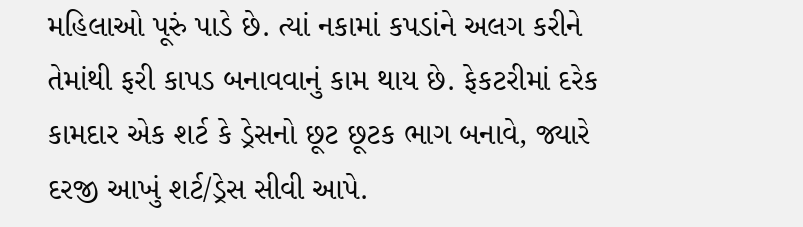મહિલાઓ પૂરું પાડે છે. ત્યાં નકામાં કપડાંને અલગ કરીને તેમાંથી ફરી કાપડ બનાવવાનું કામ થાય છે. ફેકટરીમાં દરેક કામદાર એક શર્ટ કે ડ્રેસનો છૂટ છૂટક ભાગ બનાવે, જ્યારે દરજી આખું શર્ટ/ડ્રેસ સીવી આપે.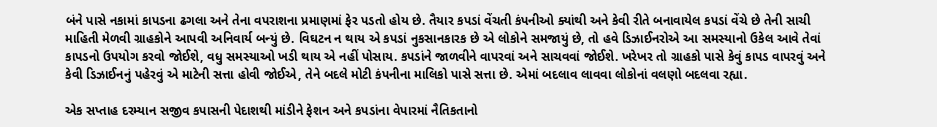બંને પાસે નકામાં કાપડના ઢગલા અને તેના વપરાશના પ્રમાણમાં ફેર પડતો હોય છે. તૈયાર કપડાં વેંચતી કંપનીઓ ક્યાંથી અને કેવી રીતે બનાવાયેલ કપડાં વેંચે છે તેની સાચી માહિતી મેળવી ગ્રાહકોને આપવી અનિવાર્ય બન્યું છે. વિઘટન ન થાય એ કપડાં નુકસાનકારક છે એ લોકોને સમજાયું છે, તો હવે ડિઝાઈનરોએ આ સમસ્યાનો ઉકેલ આવે તેવાં કાપડનો ઉપયોગ કરવો જોઈશે, વધુ સમસ્યાઓ ખડી થાય એ નહીં પોસાય. કપડાંને જાળવીને વાપરવાં અને સાચવવાં જોઈશે. ખરેખર તો ગ્રાહકો પાસે કેવું કાપડ વાપરવું અને કેવી ડિઝાઈનનું પહેરવું એ માટેની સત્તા હોવી જોઈએ, તેને બદલે મોટી કંપનીના માલિકો પાસે સત્તા છે. એમાં બદલાવ લાવવા લોકોનાં વલણો બદલવા રહ્યા.

એક સપ્તાહ દરમ્યાન સજીવ કપાસની પેદાશથી માંડીને ફેશન અને કપડાંના વેપારમાં નૈતિકતાનો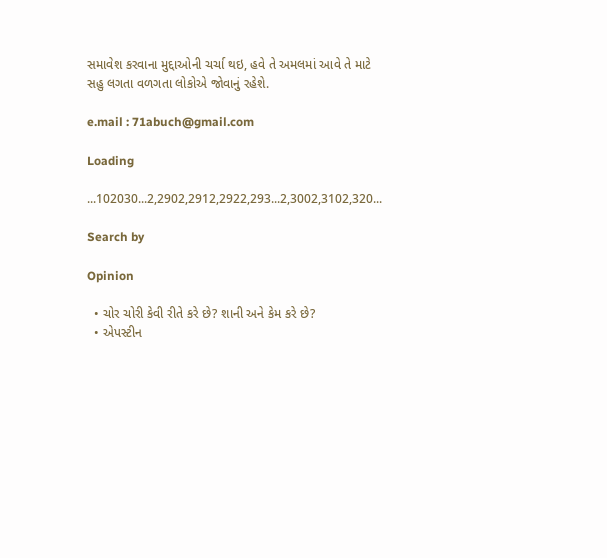સમાવેશ કરવાના મુદ્દાઓની ચર્ચા થઇ, હવે તે અમલમાં આવે તે માટે સહુ લગતા વળગતા લોકોએ જોવાનું રહેશે.

e.mail : 71abuch@gmail.com

Loading

...102030...2,2902,2912,2922,293...2,3002,3102,320...

Search by

Opinion

  • ચોર ચોરી કેવી રીતે કરે છે? શાની અને કેમ કરે છે?
  • એપસ્ટીન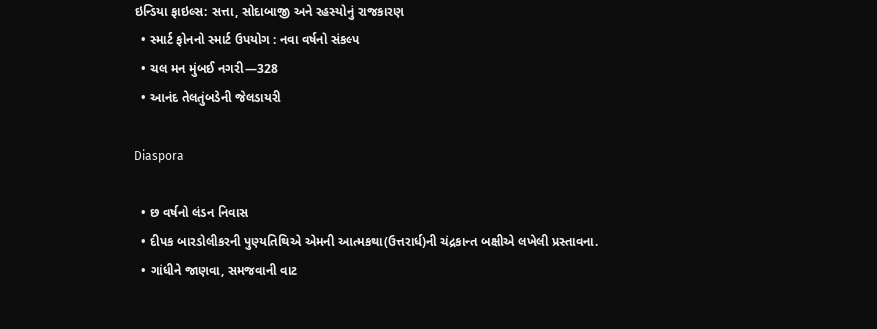ઇન્ડિયા ફાઇલ્સ: સત્તા, સોદાબાજી અને રહસ્યોનું રાજકારણ
  • સ્માર્ટ ફોનનો સ્માર્ટ ઉપયોગ : નવા વર્ષનો સંકલ્પ
  • ચલ મન મુંબઈ નગરી—328
  • આનંદ તેલતુંબડેની જેલડાયરી

Diaspora

  • છ વર્ષનો લંડન નિવાસ
  • દીપક બારડોલીકરની પુણ્યતિથિએ એમની આત્મકથા(ઉત્તરાર્ધ)ની ચંદ્રકાન્ત બક્ષીએ લખેલી પ્રસ્તાવના.
  • ગાંધીને જાણવા, સમજવાની વાટ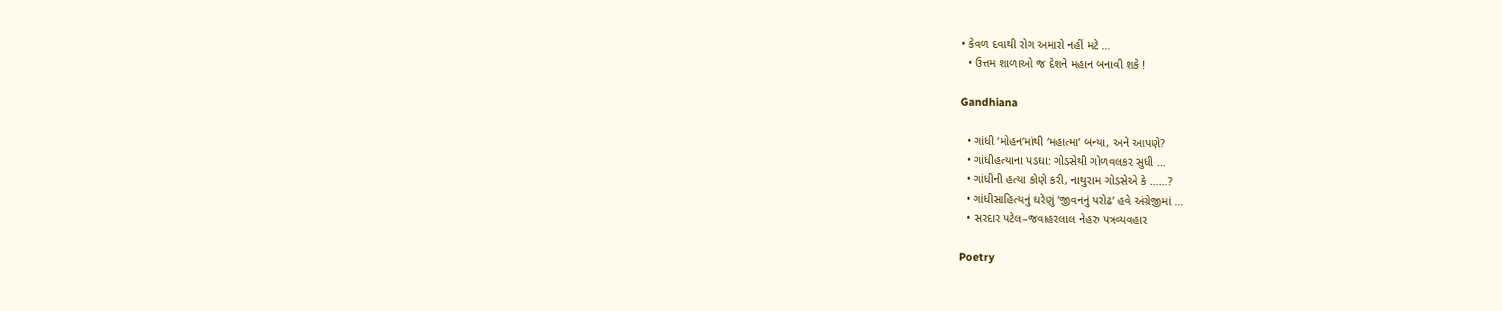• કેવળ દવાથી રોગ અમારો નહીં મટે …
  • ઉત્તમ શાળાઓ જ દેશને મહાન બનાવી શકે !

Gandhiana

  • ગાંધી ‘મોહન’માંથી ‘મહાત્મા’ બન્યા, અને આપણે?
  • ગાંધીહત્યાના પડઘા: ગોડસેથી ગોળવલકર સુધી …
  • ગાંધીની હત્યા કોણે કરી, નાથુરામ ગોડસેએ કે ……?
  • ગાંધીસાહિત્યનું ઘરેણું ‘જીવનનું પરોઢ’ હવે અંગ્રેજીમાં …
  • સરદાર પટેલ–જવાહરલાલ નેહરુ પત્રવ્યવહાર

Poetry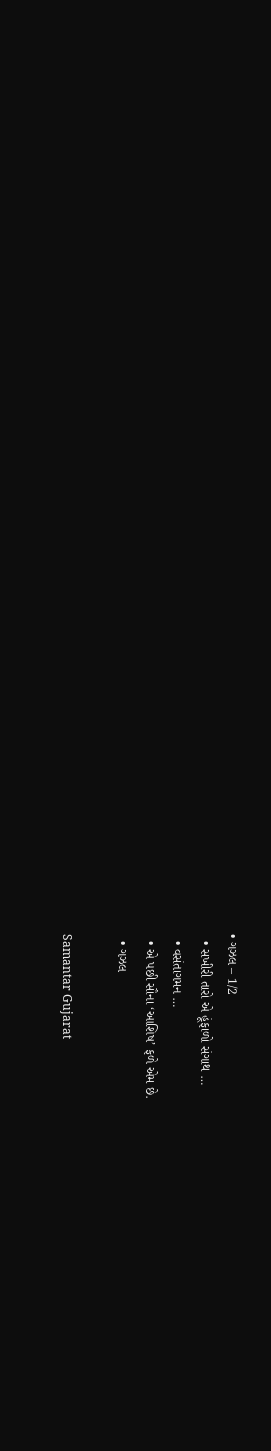• ગઝલ – 1/2
  • સખીરી તારો એ હૂંફાળો સંગાથ …
  • વસંતાગમન …
  • એ પછી સૌના ‘આશિષ’ ફળે એમ છે.
  • ગઝલ

Samantar Gujarat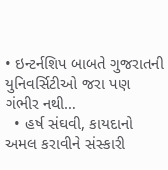• ઇન્ટર્નશિપ બાબતે ગુજરાતની યુનિવર્સિટીઓ જરા પણ ગંભીર નથી…
  • હર્ષ સંઘવી, કાયદાનો અમલ કરાવીને સંસ્કારી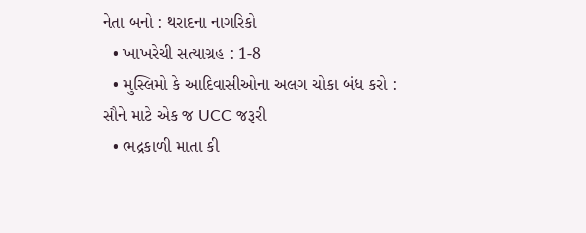નેતા બનો : થરાદના નાગરિકો
  • ખાખરેચી સત્યાગ્રહ : 1-8
  • મુસ્લિમો કે આદિવાસીઓના અલગ ચોકા બંધ કરો : સૌને માટે એક જ UCC જરૂરી
  • ભદ્રકાળી માતા કી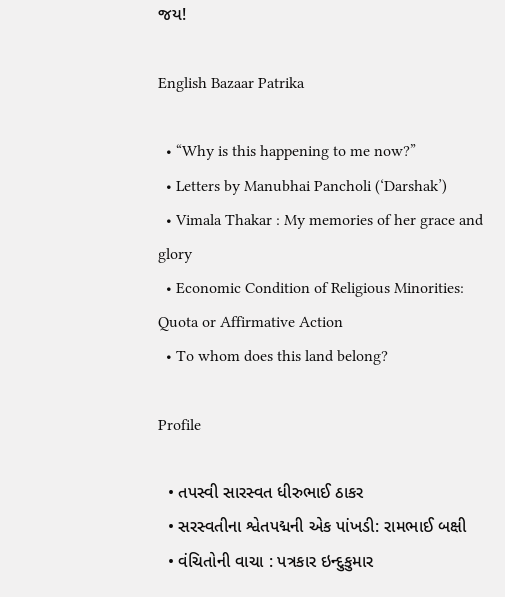જય!

English Bazaar Patrika

  • “Why is this happening to me now?”
  • Letters by Manubhai Pancholi (‘Darshak’)
  • Vimala Thakar : My memories of her grace and glory
  • Economic Condition of Religious Minorities: Quota or Affirmative Action
  • To whom does this land belong?

Profile

  • તપસ્વી સારસ્વત ધીરુભાઈ ઠાકર
  • સરસ્વતીના શ્વેતપદ્મની એક પાંખડી: રામભાઈ બક્ષી
  • વંચિતોની વાચા : પત્રકાર ઇન્દુકુમાર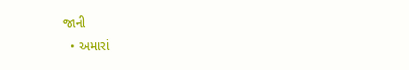જાની
  • અમારાં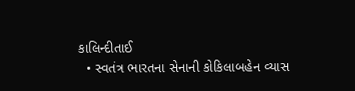કાલિન્દીતાઈ
  • સ્વતંત્ર ભારતના સેનાની કોકિલાબહેન વ્યાસ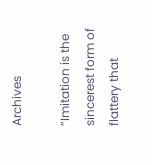Archives

“Imitation is the sincerest form of flattery that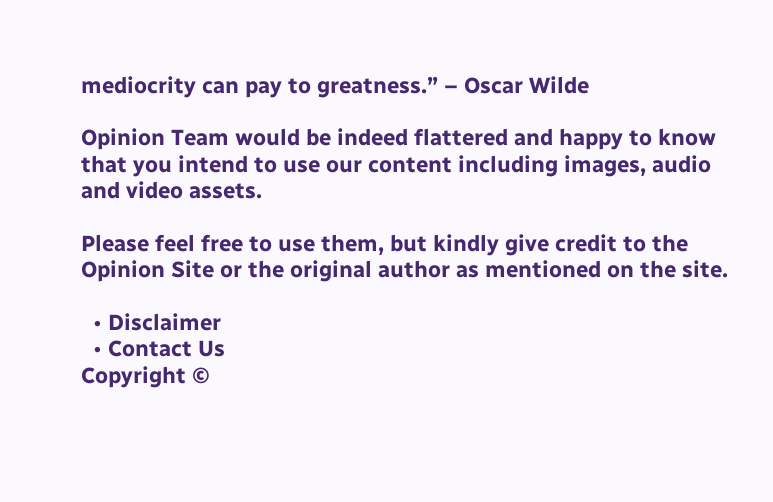mediocrity can pay to greatness.” – Oscar Wilde

Opinion Team would be indeed flattered and happy to know that you intend to use our content including images, audio and video assets.

Please feel free to use them, but kindly give credit to the Opinion Site or the original author as mentioned on the site.

  • Disclaimer
  • Contact Us
Copyright ©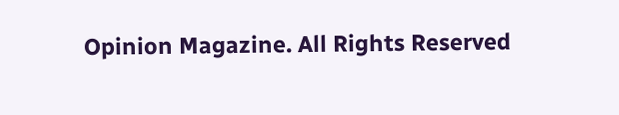Opinion Magazine. All Rights Reserved